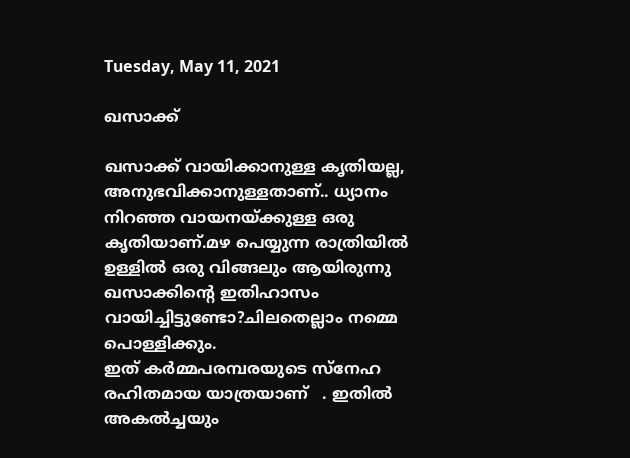Tuesday, May 11, 2021

ഖസാക്ക്

ഖസാക്ക് വായിക്കാനുള്ള കൃതിയല്ല, അനുഭവിക്കാനുള്ളതാണ്.. ധ്യാനം നിറഞ്ഞ വായനയ്ക്കുള്ള ഒരു കൃതിയാണ്.മഴ പെയ്യുന്ന രാത്രിയിൽ ഉള്ളിൽ ഒരു വിങ്ങലും ആയിരുന്നു ഖസാക്കിൻ്റെ ഇതിഹാസം വായിച്ചിട്ടുണ്ടോ?ചിലതെല്ലാം നമ്മെ പൊള്ളിക്കും.
ഇത് കര്‍മ്മപരമ്പരയുടെ സ്നേഹ രഹിതമായ യാത്രയാണ്   . ഇതില്‍ അകല്‍ച്ചയും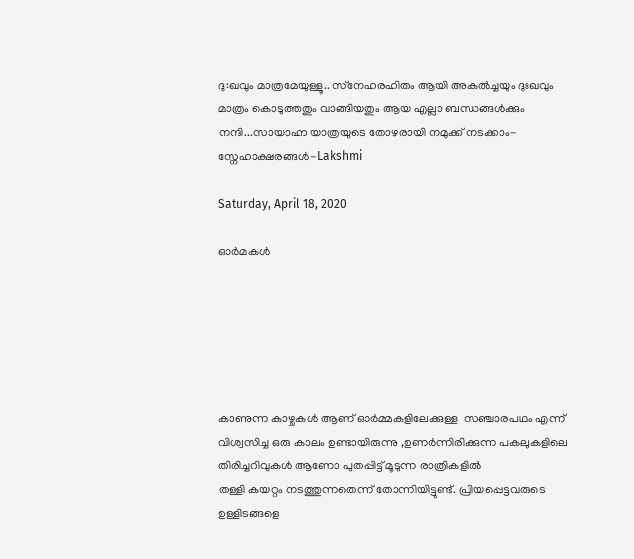ദു:ഖവും മാത്രമേയുള്ളൂ.. സ്‌നേഹരഹിതം ആയി അകൽച്ചയും ദുഃഖവും മാത്രം കൊടുത്തതും വാങ്ങിയതും ആയ എല്ലാ ബന്ധങ്ങൾക്കും നന്ദി...സായാഹ്ന യാത്രയുടെ തോഴരായി നമുക്ക് നടക്കാം- സ്നേഹാക്ഷരങ്ങൾ-Lakshmi

Saturday, April 18, 2020

ഓർമകൾ






കാണുന്ന കാഴ്ചകൾ ആണ് ഓർമ്മകളിലേക്കുള്ള  സഞ്ചാരപഥം എന്ന് വിശ്വസിച്ച ഒരു കാലം ഉണ്ടായിരുന്നു ,ഉണർന്നിരിക്കുന്ന പകലുകളിലെ തിരിച്ചറിവുകൾ ആണോ പുതപ്പിട്ട് മൂടുന്ന രാത്രികളിൽ
തള്ളി കയറ്റം നടത്തുന്നതെന്ന് തോന്നിയിട്ടുണ്ട്. പ്രിയപ്പെട്ടവരുടെ ഉള്ളിടങ്ങളെ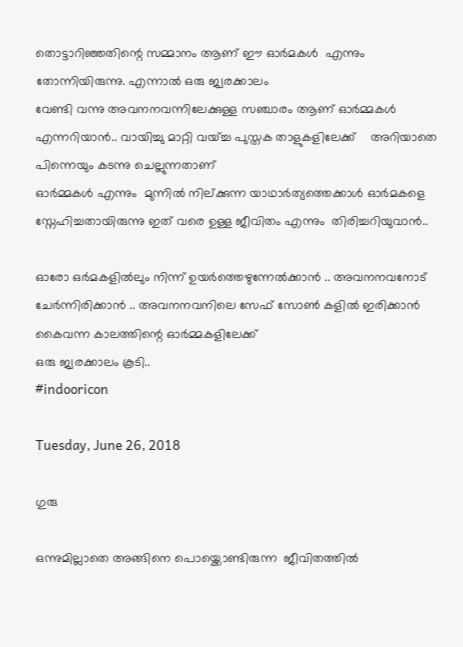തൊട്ടാറിഞ്ഞതിന്റെ സമ്മാനം ആണ് ഈ ഓർമകൾ  എന്നും തോന്നിയിരുന്നു. എന്നാൽ ഒരു ജ്വരക്കാലം
വേണ്ടി വന്നു അവനനവന്നിലേക്കുള്ള സഞ്ചാരം ആണ് ഓർമ്മകൾ എന്നറിയാൻ.. വായിച്ചു മാറ്റി വയ്ച്ച പുസ്തക താളുകളിലേക്ക്    അറിയാതെ പിന്നെയും കടന്നു ചെല്ലുന്നതാണ്
ഓർമ്മകൾ എന്നും  മുന്നിൽ നില്ക്കുന്ന യാഥാർത്യത്തെക്കാൾ ഓർമകളെ സ്നേഹിച്ചതായിരുന്നു ഇത് വരെ ഉള്ള ജീവിതം എന്നും  തിരിച്ചറിയുവാൻ..

ഓരോ ഒർമകളിൽലും നിന്ന് ഉയർത്തെഴുന്നേൽക്കാൻ .. അവനനവനോട് ചേർന്നിരിക്കാൻ .. അവനനവനിലെ സേഫ് സോൺ കളിൽ ഇരിക്കാൻ കൈവന്ന കാലത്തിന്റെ ഓർമ്മകളിലേക്ക്
ഒരു ജ്വരക്കാലം കൂടി..
#indooricon

Tuesday, June 26, 2018

ഗുരു

ഒന്നുമില്ലാതെ അങ്ങിനെ പൊയ്ക്കൊണ്ടിരുന്ന  ജീവിതത്തിൽ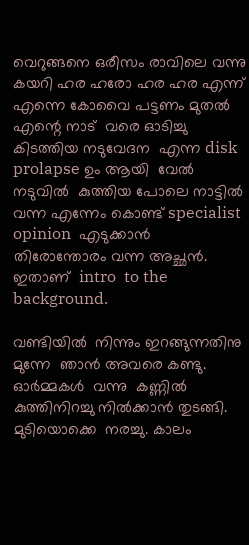വെറുങ്ങനെ ഒരീസം രാവിലെ വന്നു കയറി ഹര ഹരോ ഹര ഹര എന്ന്  എന്നെ കോവൈ പട്ടണം മുതൽ എന്റെ നാട്  വരെ ഓടിച്ചു കിടത്തിയ നടുവേദന  എന്ന disk prolapse ഉം ആയി  വേൽ നടുവിൽ  കുത്തിയ പോലെ നാട്ടിൽ വന്ന എന്നേം കൊണ്ട് specialist opinion  എടുക്കാൻ  തിരോന്തോരം വന്ന അച്ഛൻ. ഇതാണ്  intro  to the  background.

വണ്ടിയിൽ  നിന്നും ഇറങ്ങുന്നതിനു  മുന്നേ  ഞാൻ അവരെ കണ്ടു. ഓർമ്മകൾ  വന്നു  കണ്ണിൽ  കുത്തിനിറച്ചു നിൽക്കാൻ തുടങ്ങി. മുടിയൊക്കെ  നരച്ചു. കാലം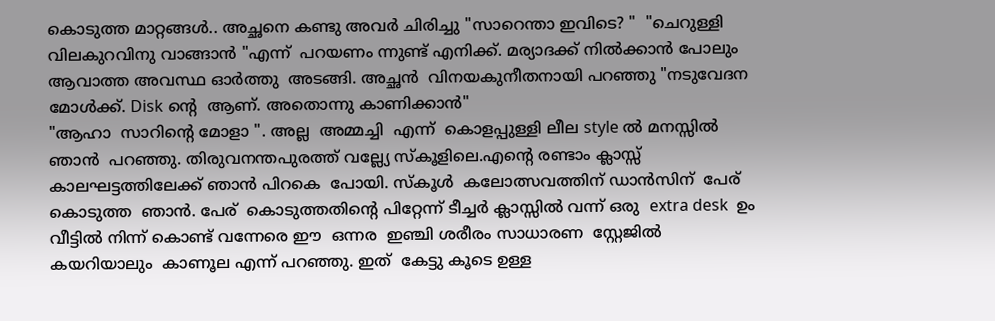കൊടുത്ത മാറ്റങ്ങൾ.. അച്ഛനെ കണ്ടു അവർ ചിരിച്ചു "സാറെന്താ ഇവിടെ? "  "ചെറുള്ളി വിലകുറവിനു വാങ്ങാൻ "എന്ന്  പറയണം ന്നുണ്ട് എനിക്ക്. മര്യാദക്ക് നിൽക്കാൻ പോലും ആവാത്ത അവസ്ഥ ഓർത്തു  അടങ്ങി. അച്ഛൻ  വിനയകുനീതനായി പറഞ്ഞു "നടുവേദന  മോൾക്ക്. Disk ന്റെ  ആണ്. അതൊന്നു കാണിക്കാൻ"
"ആഹാ  സാറിന്റെ മോളാ ". അല്ല  അമ്മച്ചി  എന്ന്  കൊളപ്പുള്ളി ലീല style ൽ മനസ്സിൽ  ഞാൻ  പറഞ്ഞു. തിരുവനന്തപുരത്ത് വല്ല്യേ സ്കൂളിലെ.എന്റെ രണ്ടാം ക്ലാസ്സ്‌ കാലഘട്ടത്തിലേക്ക് ഞാൻ പിറകെ  പോയി. സ്കൂൾ  കലോത്സവത്തിന് ഡാൻസിന്  പേര്  കൊടുത്ത  ഞാൻ. പേര്  കൊടുത്തതിന്റെ പിറ്റേന്ന് ടീച്ചർ ക്ലാസ്സിൽ വന്ന് ഒരു  extra desk  ഉം  വീട്ടിൽ നിന്ന് കൊണ്ട് വന്നേരെ ഈ  ഒന്നര  ഇഞ്ചി ശരീരം സാധാരണ  സ്റ്റേജിൽ കയറിയാലും  കാണൂല എന്ന് പറഞ്ഞു. ഇത്  കേട്ടു കൂടെ ഉള്ള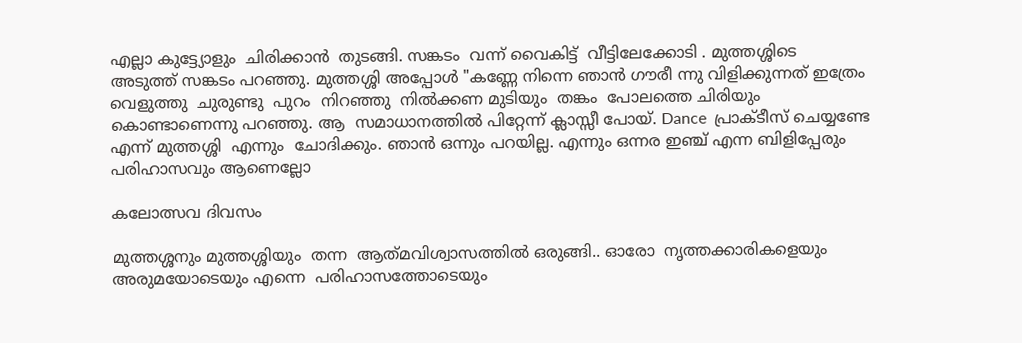എല്ലാ കുട്ട്യോളും  ചിരിക്കാൻ  തുടങ്ങി. സങ്കടം  വന്ന് വൈകിട്ട്  വീട്ടിലേക്കോടി . മുത്തശ്ശിടെ  അടുത്ത് സങ്കടം പറഞ്ഞു. മുത്തശ്ശി അപ്പോൾ "കണ്ണേ നിന്നെ ഞാൻ ഗൗരീ ന്നു വിളിക്കുന്നത് ഇത്രേം വെളുത്തു  ചുരുണ്ടു  പുറം  നിറഞ്ഞു  നിൽക്കണ മുടിയും  തങ്കം  പോലത്തെ ചിരിയും കൊണ്ടാണെന്നു പറഞ്ഞു. ആ  സമാധാനത്തിൽ പിറ്റേന്ന് ക്ലാസ്സീ പോയ്‌. Dance  പ്രാക്ടീസ് ചെയ്യണ്ടേ എന്ന് മുത്തശ്ശി  എന്നും  ചോദിക്കും. ഞാൻ ഒന്നും പറയില്ല. എന്നും ഒന്നര ഇഞ്ച് എന്ന ബിളിപ്പേരും പരിഹാസവും ആണെല്ലോ

കലോത്സവ ദിവസം

മുത്തശ്ശനും മുത്തശ്ശിയും  തന്ന  ആത്‌മവിശ്വാസത്തിൽ ഒരുങ്ങി.. ഓരോ  നൃത്തക്കാരികളെയും അരുമയോടെയും എന്നെ  പരിഹാസത്തോടെയും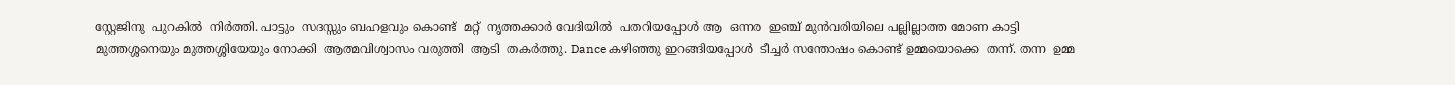സ്റ്റേജിനു  പുറകിൽ  നിർത്തി. പാട്ടും  സദസ്സും ബഹളവും കൊണ്ട്  മറ്റ്  നൃത്തക്കാർ വേദിയിൽ  പതറിയപ്പോൾ ആ  ഒന്നര  ഇഞ്ച് മുൻവരിയിലെ പല്ലില്ലാത്ത മോണ കാട്ടി മുത്തശ്ശനെയും മുത്തശ്ശിയേയും നോക്കി  ആത്മവിശ്വാസം വരുത്തി  ആടി  തകർത്തു. Dance കഴിഞ്ഞു ഇറങ്ങിയപ്പോൾ  ടീച്ചർ സന്തോഷം കൊണ്ട് ഉമ്മയൊക്കെ  തന്ന്. തന്ന  ഉമ്മ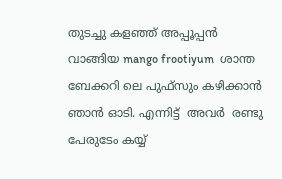തുടച്ചു കളഞ്ഞ് അപ്പൂപ്പൻ  വാങ്ങിയ mango frootiyum  ശാന്ത ബേക്കറി ലെ പുഫ്‌സും കഴിക്കാൻ  ഞാൻ ഓടി. എന്നിട്ട്  അവർ  രണ്ടു  പേരുടേം കയ്യ്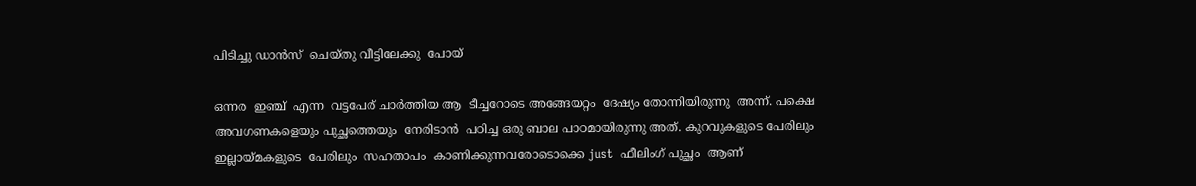പിടിച്ചു ഡാൻസ്  ചെയ്തു വീട്ടിലേക്കു  പോയ്‌

ഒന്നര  ഇഞ്ച്  എന്ന  വട്ടപേര് ചാർത്തിയ ആ  ടീച്ചറോടെ അങ്ങേയറ്റം  ദേഷ്യം തോന്നിയിരുന്നു  അന്ന്. പക്ഷെ  അവഗണകളെയും പുച്ഛത്തെയും  നേരിടാൻ  പഠിച്ച ഒരു ബാല പാഠമായിരുന്നു അത്. കുറവുകളുടെ പേരിലും  ഇല്ലായ്മകളുടെ  പേരിലും  സഹതാപം  കാണിക്കുന്നവരോടൊക്കെ just  ഫീലിംഗ് പുച്ഛം  ആണ്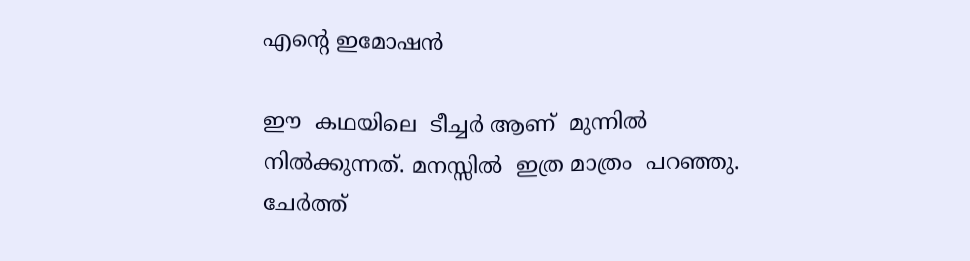എന്റെ ഇമോഷൻ

ഈ  കഥയിലെ  ടീച്ചർ ആണ്  മുന്നിൽ  നിൽക്കുന്നത്. മനസ്സിൽ  ഇത്ര മാത്രം  പറഞ്ഞു. ചേർത്ത്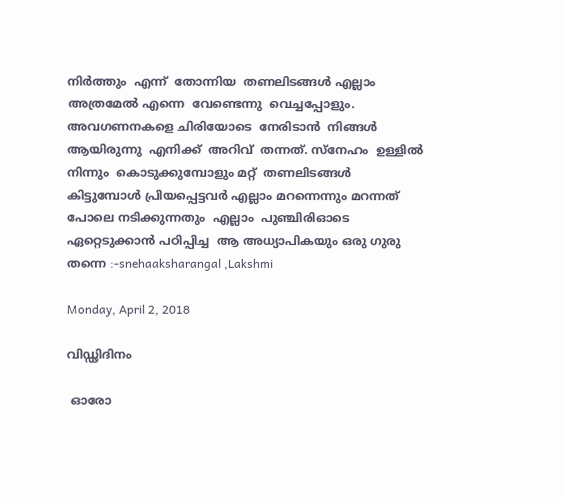നിർത്തും  എന്ന്  തോന്നിയ  തണലിടങ്ങൾ എല്ലാം  അത്രമേൽ എന്നെ  വേണ്ടെന്നു  വെച്ചപ്പോളും. അവഗണനകളെ ചിരിയോടെ  നേരിടാൻ  നിങ്ങൾ  ആയിരുന്നു  എനിക്ക്  അറിവ്  തന്നത്. സ്നേഹം  ഉള്ളിൽ നിന്നും  കൊടുക്കുമ്പോളും മറ്റ്  തണലിടങ്ങൾ കിട്ടുമ്പോൾ പ്രിയപ്പെട്ടവർ എല്ലാം മറന്നെന്നും മറന്നത്  പോലെ നടിക്കുന്നതും  എല്ലാം  പുഞ്ചിരിഓടെ ഏറ്റെടുക്കാൻ പഠിപ്പിച്ച  ആ അധ്യാപികയും ഒരു ഗുരു  തന്നെ :-snehaaksharangal ,Lakshmi

Monday, April 2, 2018

വിഡ്ഢിദിനം

 ഓരോ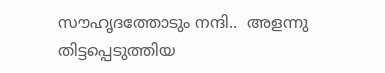സൗഹൃദത്തോടും നന്ദി..  അളന്നു തിട്ടപ്പെടുത്തിയ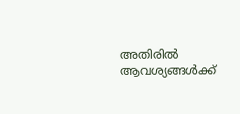അതിരിൽ ആവശ്യങ്ങൾക്ക്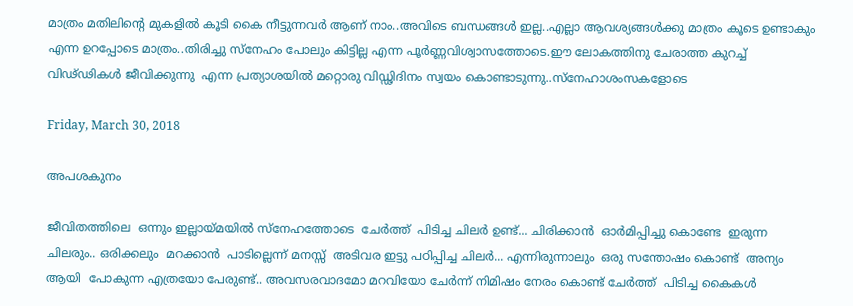മാത്രം മതിലിന്റെ മുകളിൽ കൂടി കൈ നീട്ടുന്നവർ ആണ് നാം..അവിടെ ബന്ധങ്ങൾ ഇല്ല..എല്ലാ ആവശ്യങ്ങൾക്കു മാത്രം കൂടെ ഉണ്ടാകും എന്ന ഉറപ്പോടെ മാത്രം..തിരിച്ചു സ്നേഹം പോലും കിട്ടില്ല എന്ന പൂർണ്ണവിശ്വാസത്തോടെ.ഈ ലോകത്തിനു ചേരാത്ത കുറച്ച് വിഢ്ഢികൾ ജീവിക്കുന്നു  എന്ന പ്രത്യാശയിൽ മറ്റൊരു വിഡ്ഢിദിനം സ്വയം കൊണ്ടാടുന്നു..സ്നേഹാശംസകളോടെ

Friday, March 30, 2018

അപശകുനം

ജീവിതത്തിലെ  ഒന്നും ഇല്ലായ്മയിൽ സ്നേഹത്തോടെ  ചേർത്ത്  പിടിച്ച ചിലർ ഉണ്ട്... ചിരിക്കാൻ  ഓർമിപ്പിച്ചു കൊണ്ടേ  ഇരുന്ന ചിലരും.. ഒരിക്കലും  മറക്കാൻ  പാടില്ലെന്ന് മനസ്സ്  അടിവര ഇട്ടു പഠിപ്പിച്ച ചിലർ... എന്നിരുന്നാലും  ഒരു സന്തോഷം കൊണ്ട്  അന്യം ആയി  പോകുന്ന എത്രയോ പേരുണ്ട്.. അവസരവാദമോ മറവിയോ ചേർന്ന് നിമിഷം നേരം കൊണ്ട് ചേർത്ത്  പിടിച്ച കൈകൾ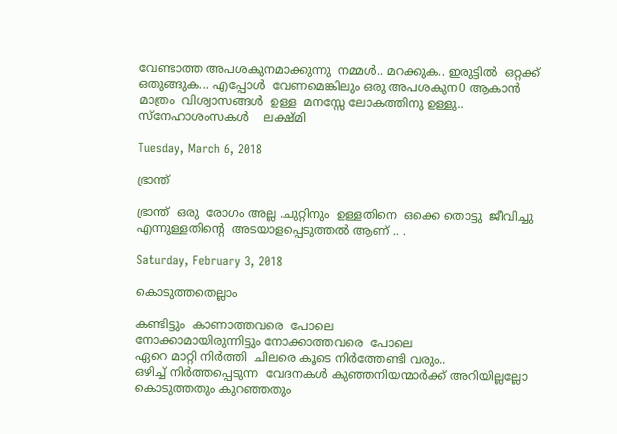വേണ്ടാത്ത അപശകുനമാക്കുന്നു  നമ്മൾ.. മറക്കുക.. ഇരുട്ടിൽ  ഒറ്റക്ക്  ഒതുങ്ങുക... എപ്പോൾ  വേണമെങ്കിലും ഒരു അപശകുന0 ആകാൻ മാത്രം  വിശ്വാസങ്ങൾ  ഉള്ള  മനസ്സേ ലോകത്തിനു ഉള്ളു..
സ്നേഹാശംസകൾ    ലക്ഷ്മി

Tuesday, March 6, 2018

ഭ്രാന്ത്

ഭ്രാന്ത്  ഒരു  രോഗം അല്ല .ചുറ്റിനും  ഉള്ളതിനെ  ഒക്കെ തൊട്ടു  ജീവിച്ചു  എന്നുള്ളതിന്റെ  അടയാളപ്പെടുത്തൽ ആണ് .. .

Saturday, February 3, 2018

കൊടുത്തതെല്ലാം

കണ്ടിട്ടും  കാണാത്തവരെ  പോലെ
നോക്കാമായിരുന്നിട്ടും നോക്കാത്തവരെ  പോലെ
ഏറെ മാറ്റി നിർത്തി  ചിലരെ കൂടെ നിർത്തേണ്ടി വരും..
ഒഴിച്ച് നിർത്തപ്പെടുന്ന  വേദനകൾ കുഞ്ഞനിയന്മാർക്ക് അറിയില്ലല്ലോ
കൊടുത്തതും കുറഞ്ഞതും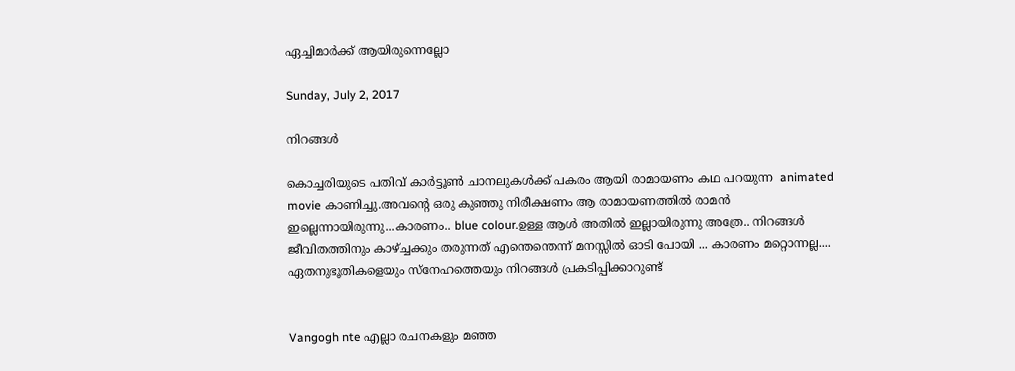ഏച്ചിമാർക്ക് ആയിരുന്നെല്ലോ

Sunday, July 2, 2017

നിറങ്ങൾ

കൊച്ചരിയുടെ പതിവ് കാർട്ടൂൺ ചാനലുകൾക്ക് പകരം ആയി രാമായണം കഥ പറയുന്ന  animated movie കാണിച്ചു.അവന്റെ ഒരു കുഞ്ഞു നിരീക്ഷണം ആ രാമായണത്തിൽ രാമൻ ഇല്ലെന്നായിരുന്നു...കാരണം.. blue colour.ഉള്ള ആൾ അതിൽ ഇല്ലായിരുന്നു അത്രേ.. നിറങ്ങൾ  ജീവിതത്തിനും കാഴ്ച്ചക്കും തരുന്നത് എന്തെന്തെന്ന് മനസ്സിൽ ഓടി പോയി ... കാരണം മറ്റൊന്നല്ല.... ഏതനുഭൂതികളെയും സ്നേഹത്തെയും നിറങ്ങൾ പ്രകടിപ്പിക്കാറുണ്ട്


Vangogh nte എല്ലാ രചനകളും മഞ്ഞ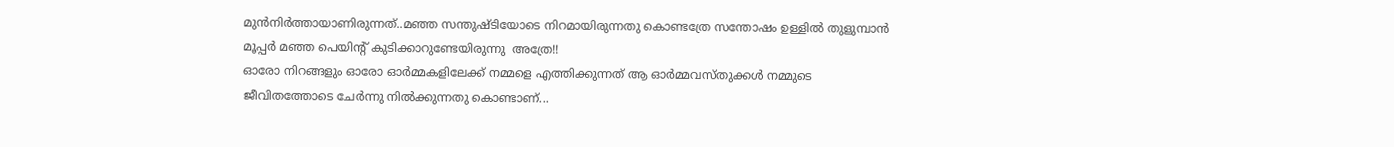മുൻനിർത്തായാണിരുന്നത്..മഞ്ഞ സന്തുഷ്ടിയോടെ നിറമായിരുന്നതു കൊണ്ടത്രേ സന്തോഷം ഉള്ളിൽ തുളുമ്പാൻ മൂപ്പർ മഞ്ഞ പെയിന്റ് കുടിക്കാറുണ്ടേയിരുന്നു  അത്രേ!!
ഓരോ നിറങ്ങളും ഓരോ ഓർമ്മകളിലേക്ക് നമ്മളെ എത്തിക്കുന്നത് ആ ഓർമ്മവസ്തുക്കൾ നമ്മുടെ ജീവിതത്തോടെ ചേർന്നു നിൽക്കുന്നതു കൊണ്ടാണ്...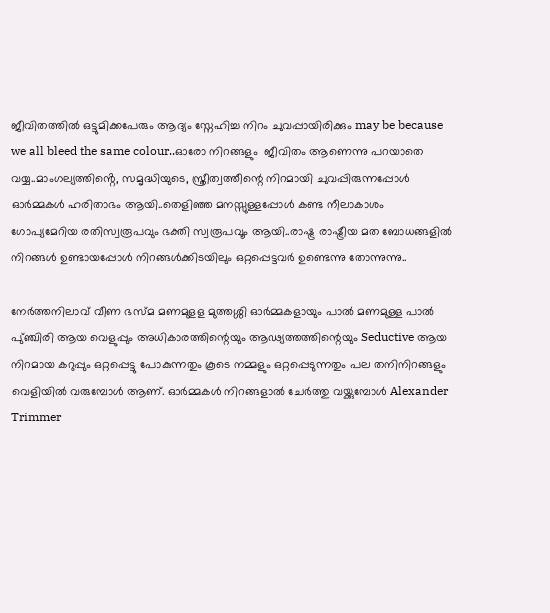ജീവിതത്തിൽ ഒട്ടുമിക്കപേരും ആദ്യം സ്നേഹിച്ച നിറം ചുവപ്പായിരിക്കും may be because we all bleed the same colour..ഓരോ നിറങ്ങളും  ജീവിതം ആണെന്നു പറയാതെ വയ്യ..മാംഗല്യത്തിൻ്റെ, സമൃദ്ധിയുടെ, സ്ത്രീത്വത്തീന്റെ നിറമായി ചുവപ്പിരുന്നപ്പോൾ ഓർമ്മകൾ ഹരിതാഭം ആയി..തെളിഞ്ഞ മനസ്സുള്ളപ്പോൾ കണ്ട നീലാകാശം ഗോപ്യമേറിയ രതിസ്വരൂപവും ഭക്തി സ്വരൂപവൂം ആയി..രാഷ്ട്ര രാഷ്ട്രീയ മത ബോധങ്ങളിൽ നിറങ്ങൾ ഉണ്ടായപ്പോൾ നിറങ്ങൾക്കിടയിലും ഒറ്റപ്പെട്ടവർ ഉണ്ടെന്നു തോന്നുന്നു..

നേർത്തനിലാവ് വീണ ഭസ്മ മണമുളള മുത്തശ്ശി ഓർമ്മകളായും പാൽ മണമുള്ള പാൽ പു്ഞ്ചിരി ആയ വെളുപ്പും അധികാരത്തിന്റെയും ആഢ്യത്തത്തിന്റെയും Seductive ആയ നിറമായ കറുപ്പും ഒറ്റപ്പെട്ടു പോകുന്നതും കൂടെ നമ്മളും ഒറ്റപ്പെടുന്നതും പല തനിനിറങ്ങളും വെളിയിൽ വരുമ്പോൾ ആണ്. ഓർമ്മകൾ നിറങ്ങളാൽ ചേർത്തു വയ്ക്കുമ്പോൾ Alexander Trimmer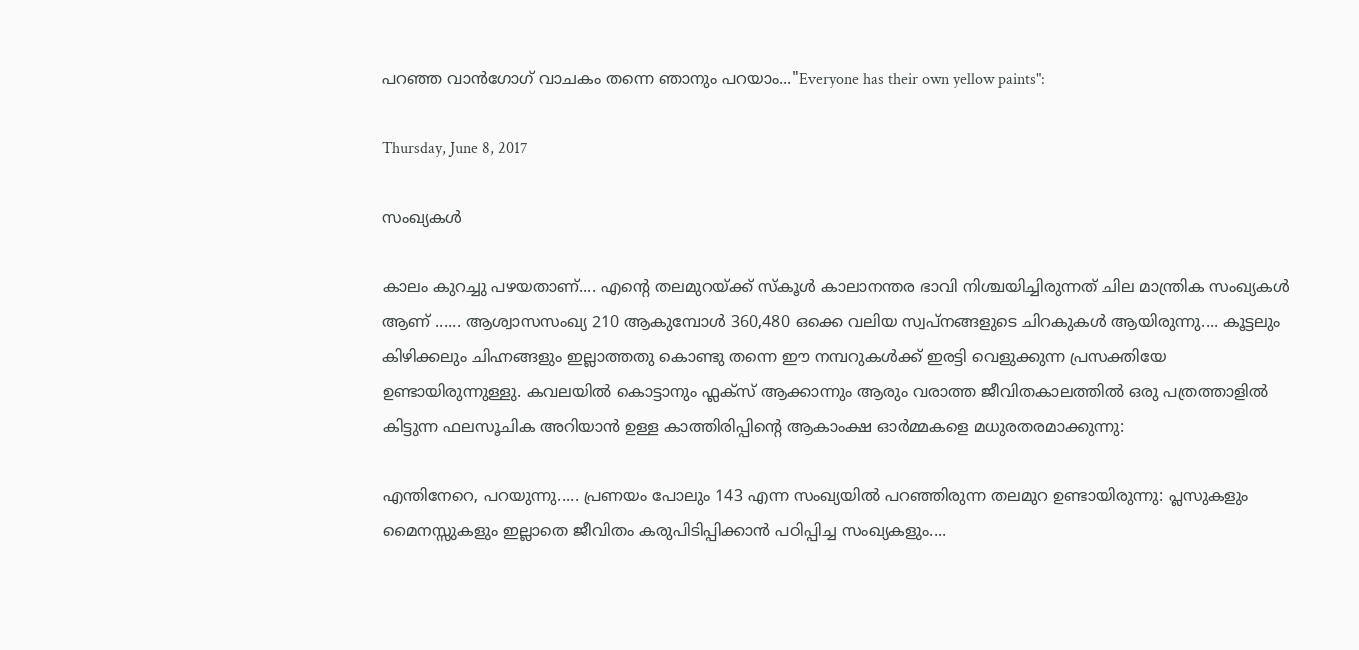പറഞ്ഞ വാൻഗോഗ് വാചകം തന്നെ ഞാനും പറയാം..."Everyone has their own yellow paints":

Thursday, June 8, 2017

സംഖ്യകൾ

കാലം കുറച്ചു പഴയതാണ്.... എന്റെ തലമുറയ്ക്ക് സ്കൂൾ കാലാനന്തര ഭാവി നിശ്ചയിച്ചിരുന്നത് ചില മാന്ത്രിക സംഖ്യകൾ ആണ് ...... ആശ്വാസസംഖ്യ 210 ആകുമ്പോൾ 360,480 ഒക്കെ വലിയ സ്വപ്നങ്ങളുടെ ചിറകുകൾ ആയിരുന്നു.... കൂട്ടലും കിഴിക്കലും ചിഹ്നങ്ങളും ഇല്ലാത്തതു കൊണ്ടു തന്നെ ഈ നമ്പറുകൾക്ക് ഇരട്ടി വെളുക്കുന്ന പ്രസക്തിയേ ഉണ്ടായിരുന്നുള്ളു. കവലയിൽ കൊട്ടാനും ഫ്ലക്സ് ആക്കാന്നും ആരും വരാത്ത ജീവിതകാലത്തിൽ ഒരു പത്രത്താളിൽ കിട്ടുന്ന ഫലസൂചിക അറിയാൻ ഉള്ള കാത്തിരിപ്പിന്റെ ആകാംക്ഷ ഓർമ്മകളെ മധുരതരമാക്കുന്നു:

എന്തിനേറെ, പറയുന്നു..... പ്രണയം പോലും 143 എന്ന സംഖ്യയിൽ പറഞ്ഞിരുന്ന തലമുറ ഉണ്ടായിരുന്നു: പ്ലസുകളും മൈനസ്സുകളും ഇല്ലാതെ ജീവിതം കരുപിടിപ്പിക്കാൻ പഠിപ്പിച്ച സംഖ്യകളും....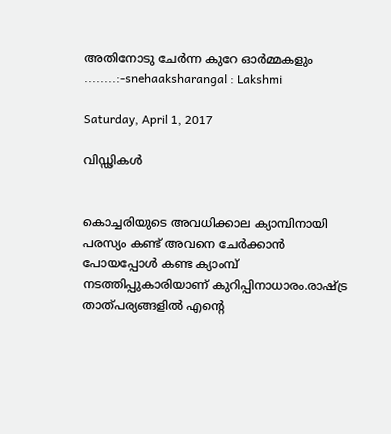അതിനോടു ചേർന്ന കുറേ ഓർമ്മകളും ........:-snehaaksharangal : Lakshmi

Saturday, April 1, 2017

വിഡ്ഢികൾ


കൊച്ചരിയുടെ അവധിക്കാല ക്യാമ്പിനായി പരസ്യം കണ്ട് അവനെ ചേർക്കാൻ പോയപ്പോൾ കണ്ട ക്യാംമ്പ് നടത്തിപ്പുകാരിയാണ് കുറിപ്പിനാധാരം.രാഷ്ട്ര താത്പര്യങ്ങളിൽ എന്റെ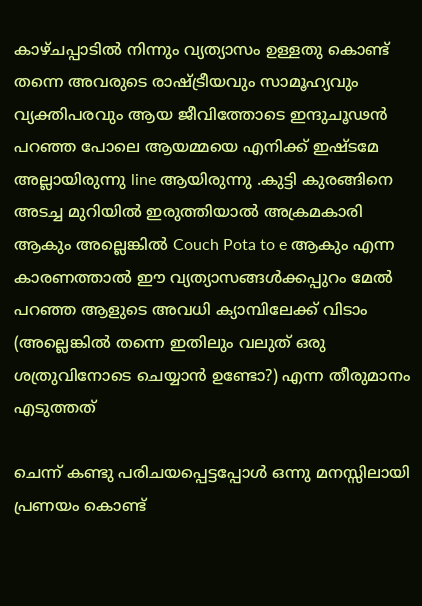കാഴ്ചപ്പാടിൽ നിന്നും വ്യത്യാസം ഉള്ളതു കൊണ്ട് തന്നെ അവരുടെ രാഷ്ട്രീയവും സാമൂഹ്യവും വ്യക്തിപരവും ആയ ജീവിത്തോടെ ഇന്ദുചൂഢൻ പറഞ്ഞ പോലെ ആയമ്മയെ എനിക്ക് ഇഷ്ടമേ അല്ലായിരുന്നു line ആയിരുന്നു .കുട്ടി കുരങ്ങിനെ അടച്ച മുറിയിൽ ഇരുത്തിയാൽ അക്രമകാരി ആകും അല്ലെങ്കിൽ Couch Pota to e ആകും എന്ന കാരണത്താൽ ഈ വ്യത്യാസങ്ങൾക്കപ്പുറം മേൽ പറഞ്ഞ ആളുടെ അവധി ക്യാമ്പിലേക്ക് വിടാം (അല്ലെങ്കിൽ തന്നെ ഇതിലും വലുത് ഒരു ശത്രുവിനോടെ ചെയ്യാൻ ഉണ്ടോ?) എന്ന തീരുമാനം എടുത്തത്

ചെന്ന് കണ്ടു പരിചയപ്പെട്ടപ്പോൾ ഒന്നു മനസ്സിലായി പ്രണയം കൊണ്ട്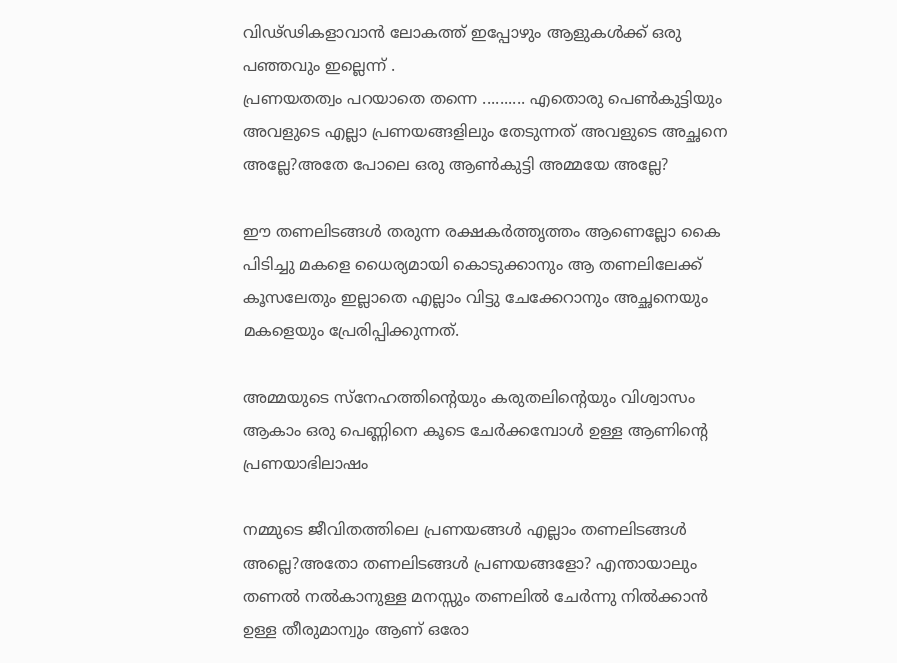വിഢ്ഢികളാവാൻ ലോകത്ത് ഇപ്പോഴും ആളുകൾക്ക് ഒരു പഞ്ഞവും ഇല്ലെന്ന് .
പ്രണയതത്വം പറയാതെ തന്നെ .......... എതൊരു പെൺകുട്ടിയും അവളുടെ എല്ലാ പ്രണയങ്ങളിലും തേടുന്നത് അവളുടെ അച്ഛനെ അല്ലേ?അതേ പോലെ ഒരു ആൺകുട്ടി അമ്മയേ അല്ലേ?

ഈ തണലിടങ്ങൾ തരുന്ന രക്ഷകർത്തൃത്തം ആണെല്ലോ കൈ പിടിച്ചു മകളെ ധൈര്യമായി കൊടുക്കാനും ആ തണലിലേക്ക് കൂസലേതും ഇല്ലാതെ എല്ലാം വിട്ടു ചേക്കേറാനും അച്ഛനെയും മകളെയും പ്രേരിപ്പിക്കുന്നത്.

അമ്മയുടെ സ്നേഹത്തിന്റെയും കരുതലിന്റെയും വിശ്വാസം ആകാം ഒരു പെണ്ണിനെ കൂടെ ചേർക്കമ്പോൾ ഉള്ള ആണിന്റെ പ്രണയാഭിലാഷം

നമ്മുടെ ജീവിതത്തിലെ പ്രണയങ്ങൾ എല്ലാം തണലിടങ്ങൾ അല്ലെ?അതോ തണലിടങ്ങൾ പ്രണയങ്ങളോ? എന്തായാലും തണൽ നൽകാനുള്ള മനസ്സും തണലിൽ ചേർന്നു നിൽക്കാൻ ഉള്ള തീരുമാന്വും ആണ് ഒരോ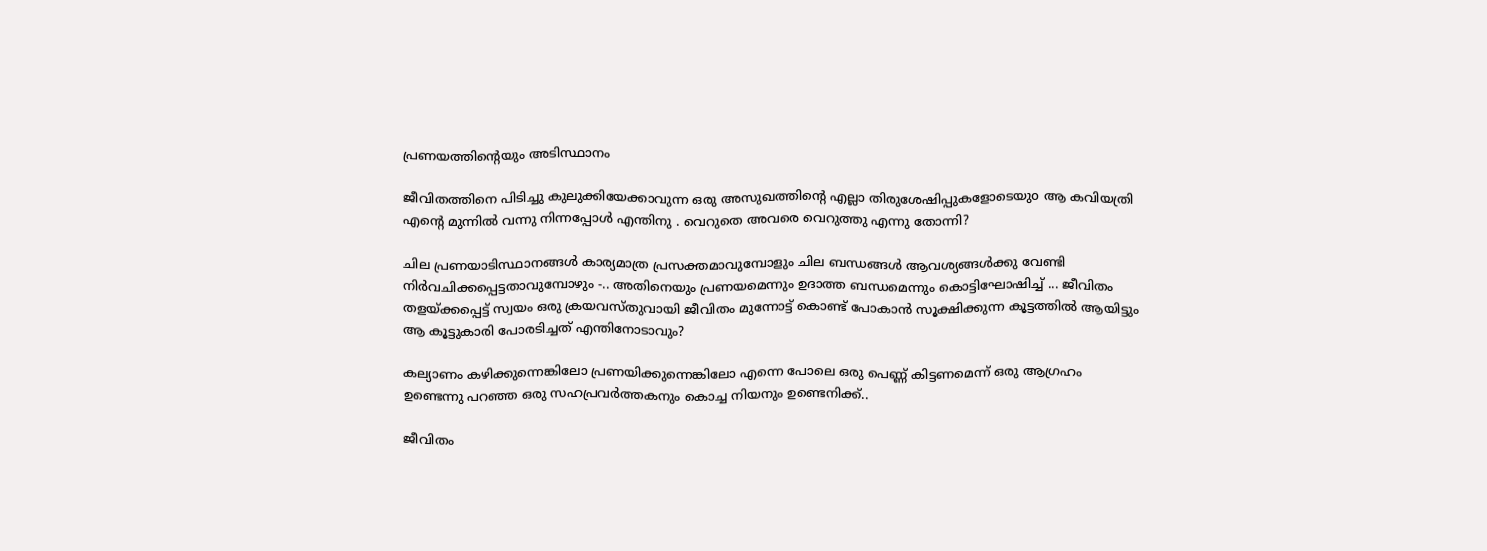പ്രണയത്തിന്റെയും അടിസ്ഥാനം

ജീവിതത്തിനെ പിടിച്ചു കുലുക്കിയേക്കാവുന്ന ഒരു അസുഖത്തിന്റെ എല്ലാ തിരുശേഷിപ്പുകളോടെയുo ആ കവിയത്രി എന്റെ മുന്നിൽ വന്നു നിന്നപ്പോൾ എന്തിനു . വെറുതെ അവരെ വെറുത്തു എന്നു തോന്നി?

ചില പ്രണയാടിസ്ഥാനങ്ങൾ കാര്യമാത്ര പ്രസക്തമാവുമ്പോളും ചില ബന്ധങ്ങൾ ആവശ്യങ്ങൾക്കു വേണ്ടി നിർവചിക്കപ്പെട്ടതാവുമ്പോഴും -.. അതിനെയും പ്രണയമെന്നും ഉദാത്ത ബന്ധമെന്നും കൊട്ടിഘോഷിച്ച് ... ജീവിതം തളയ്ക്കപ്പെട്ട് സ്വയം ഒരു ക്രയവസ്തുവായി ജീവിതം മുന്നോട്ട് കൊണ്ട് പോകാൻ സൂക്ഷിക്കുന്ന കൂട്ടത്തിൽ ആയിട്ടും ആ കൂട്ടുകാരി പോരടിച്ചത് എന്തിനോടാവും?

കല്യാണം കഴിക്കുന്നെങ്കിലോ പ്രണയിക്കുന്നെങ്കിലോ എന്നെ പോലെ ഒരു പെണ്ണ് കിട്ടണമെന്ന്‌ ഒരു ആഗ്രഹം ഉണ്ടെന്നു പറഞ്ഞ ഒരു സഹപ്രവർത്തകനും കൊച്ച നിയനും ഉണ്ടെനിക്ക്..

ജീവിതം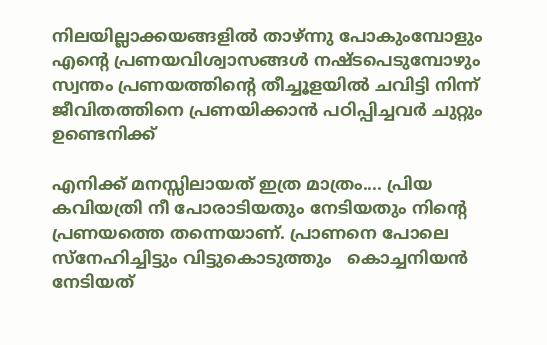നിലയില്ലാക്കയങ്ങളിൽ താഴ്ന്നു പോകുംമ്പോളും എന്റെ പ്രണയവിശ്വാസങ്ങൾ നഷ്ടപെടുമ്പോഴും സ്വന്തം പ്രണയത്തിന്റെ തീച്ചൂളയിൽ ചവിട്ടി നിന്ന് ജീവിതത്തിനെ പ്രണയിക്കാൻ പഠിപ്പിച്ചവർ ചുറ്റും ഉണ്ടെനിക്ക്

എനിക്ക് മനസ്സിലായത് ഇത്ര മാത്രം.... പ്രിയ കവിയത്രി നീ പോരാടിയതും നേടിയതും നിന്റെ പ്രണയത്തെ തന്നെയാണ്. പ്രാണനെ പോലെ സ്നേഹിച്ചിട്ടും വിട്ടുകൊടുത്തും   കൊച്ചനിയൻ നേടിയത്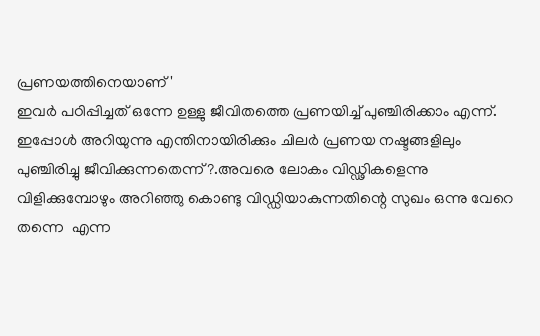പ്രണയത്തിനെയാണ് '
ഇവർ പഠിപ്പിച്ചത് ഒന്നേ ഉള്ളു ജീവിതത്തെ പ്രണയിച്ച് പുഞ്ചിരിക്കാം എന്ന്.
ഇപ്പോൾ അറിയുന്നു എന്തിനായിരിക്കും ചിലർ പ്രണയ നഷ്ടങ്ങളിലും പുഞ്ചിരിച്ചു ജീവിക്കുന്നതെന്ന്?.അവരെ ലോകം വിഡ്ഢികളെന്നു വിളിക്കുമ്പോഴും അറിഞ്ഞു കൊണ്ടു വിഡ്ഡിയാകുന്നതിന്റെ സുഖം ഒന്നു വേറെ തന്നെ  എന്ന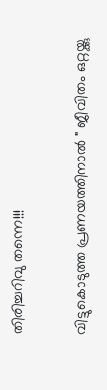തിരിച്ചറിവു തന്നെ!!!

വിട്ടുകൊടുത്ത പ്രണയത്തിനാൽ " ജീവിതം ഒറ്റയ്ക്കു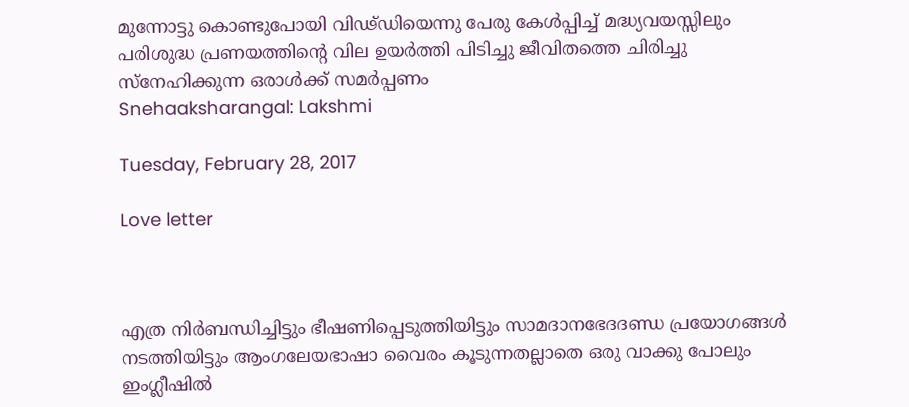മുന്നോട്ടു കൊണ്ടുപോയി വിഢ്ഡിയെന്നു പേരു കേൾപ്പിച്ച് മദ്ധ്യവയസ്സിലും പരിശുദ്ധ പ്രണയത്തിന്റെ വില ഉയർത്തി പിടിച്ചു ജീവിതത്തെ ചിരിച്ചു സ്നേഹിക്കുന്ന ഒരാൾക്ക് സമർപ്പണം
Snehaaksharangal: Lakshmi

Tuesday, February 28, 2017

Love letter



എത്ര നിർബന്ധിച്ചിട്ടും ഭീഷണിപ്പെടുത്തിയിട്ടും സാമദാനഭേദദണ്ഡ പ്രയോഗങ്ങൾ നടത്തിയിട്ടും ആംഗലേയഭാഷാ വൈരം കൂടുന്നതല്ലാതെ ഒരു വാക്കു പോലും ഇംഗ്ലീഷിൽ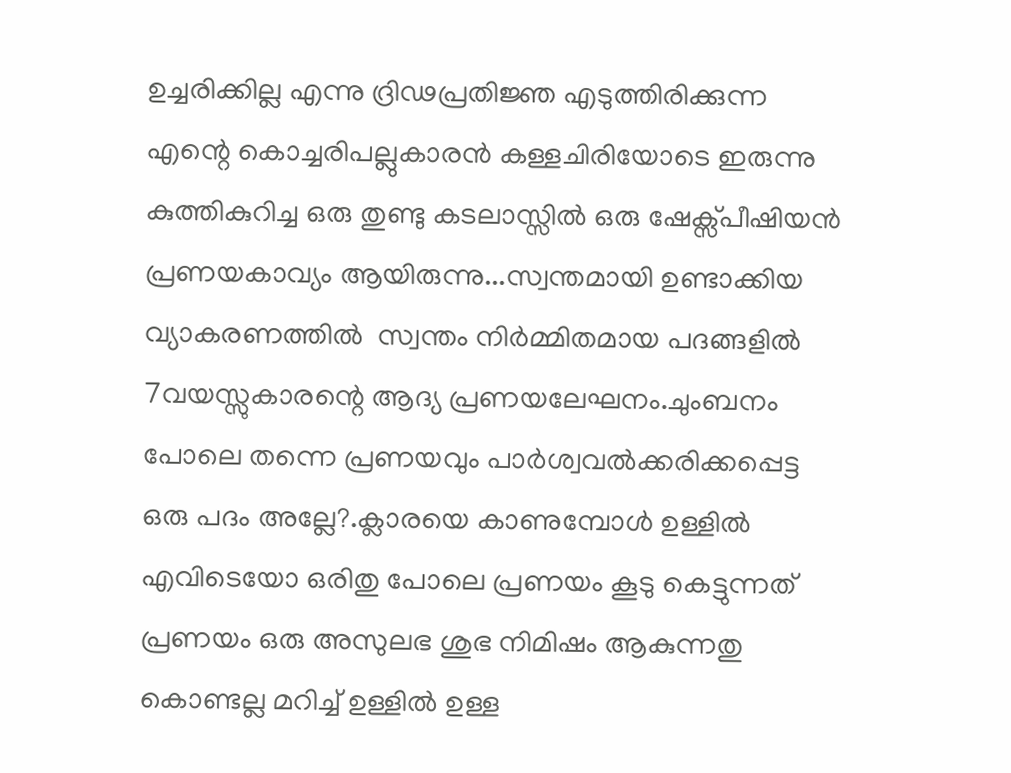ഉച്ചരിക്കില്ല എന്നു ദ്രിഢപ്രതിജ്ഞ എടുത്തിരിക്കുന്ന എന്റെ കൊച്ചരിപല്ലുകാരൻ കള്ളചിരിയോടെ ഇരുന്നു കുത്തികുറിച്ച ഒരു തുണ്ടു കടലാസ്സിൽ ഒരു ഷേക്സ്പീഷിയൻ പ്രണയകാവ്യം ആയിരുന്നു...സ്വന്തമായി ഉണ്ടാക്കിയ വ്യാകരണത്തിൽ  സ്വന്തം നിർമ്മിതമായ പദങ്ങളിൽ 7വയസ്സുകാരന്റെ ആദ്യ പ്രണയലേഘനം.ചുംബനം പോലെ തന്നെ പ്രണയവും പാർശ്വവൽക്കരിക്കപ്പെട്ട ഒരു പദം അല്ലേ?.ക്ലാരയെ കാണുമ്പോൾ ഉള്ളിൽ എവിടെയോ ഒരിതു പോലെ പ്രണയം കൂടു കെട്ടുന്നത്  പ്രണയം ഒരു അസുലഭ ശുഭ നിമിഷം ആകുന്നതു കൊണ്ടല്ല മറിച്ച് ഉള്ളിൽ ഉള്ള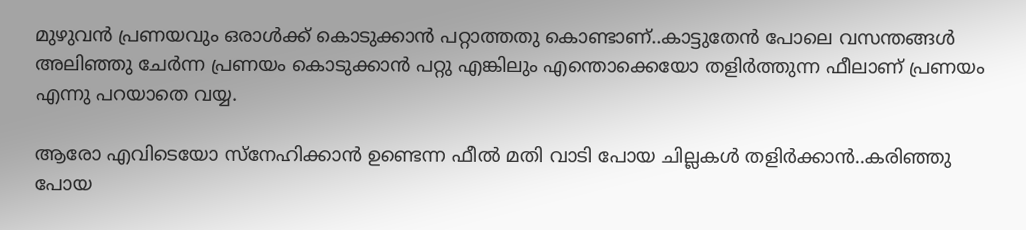മുഴുവൻ പ്രണയവും ഒരാൾക്ക് കൊടുക്കാൻ പറ്റാത്തതു കൊണ്ടാണ്..കാട്ടുതേൻ പോലെ വസന്തങ്ങൾ അലിഞ്ഞു ചേർന്ന പ്രണയം കൊടുക്കാൻ പറ്റു എങ്കിലും എന്തൊക്കെയോ തളിർത്തുന്ന ഫീലാണ് പ്രണയം എന്നു പറയാതെ വയ്യ.

ആരോ എവിടെയോ സ്നേഹിക്കാൻ ഉണ്ടെന്ന ഫീൽ മതി വാടി പോയ ചില്ലകൾ തളിർക്കാൻ..കരിഞ്ഞു പോയ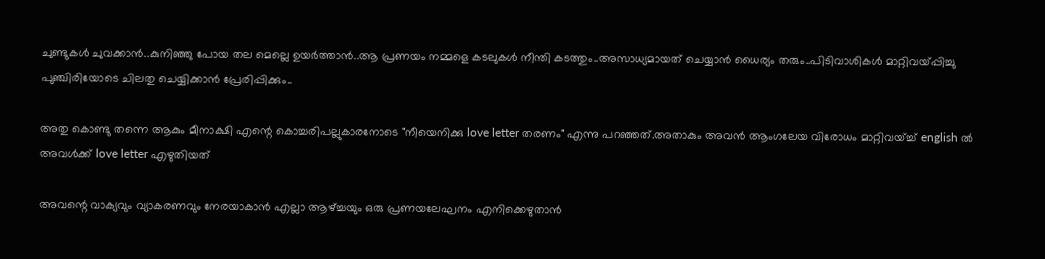ചുണ്ടുകൾ ചുവക്കാൻ..കുനിഞ്ഞു പോയ തല മെല്ലെ ഉയർത്താൻ..ആ പ്രണയം നമ്മളെ കടലുകൾ നീന്തി കടത്തും..അസാധ്യമായത് ചെയ്യാൻ ധൈര്യം തരും..പിടിവാശികൾ മാറ്റിവയ്പ്പിച്ചു പുഞ്ചിരിയോടെ ചിലതു ചെയ്യിക്കാൻ പ്രേരിപ്പിക്കും..

അതു കൊണ്ടു തന്നെ ആകും മീനാക്ഷി എന്റെ കൊച്ചരിപല്ലുകാരനോടെ "നീയെനിക്കു love letter തരണം" എന്നു പറഞ്ഞത്.അതാകും അവൻ ആംഗലേയ വിരോധം മാറ്റിവയ്ച്ച് english ൽ അവൾക്ക് love letter എഴുതിയത്

അവന്റെ വാക്യവും വ്യാകരണവും നേരയാകാൻ എല്ലാ ആഴ്ച്ചയും ഒരു പ്രണയലേഘനം എനിക്കെഴുതാൻ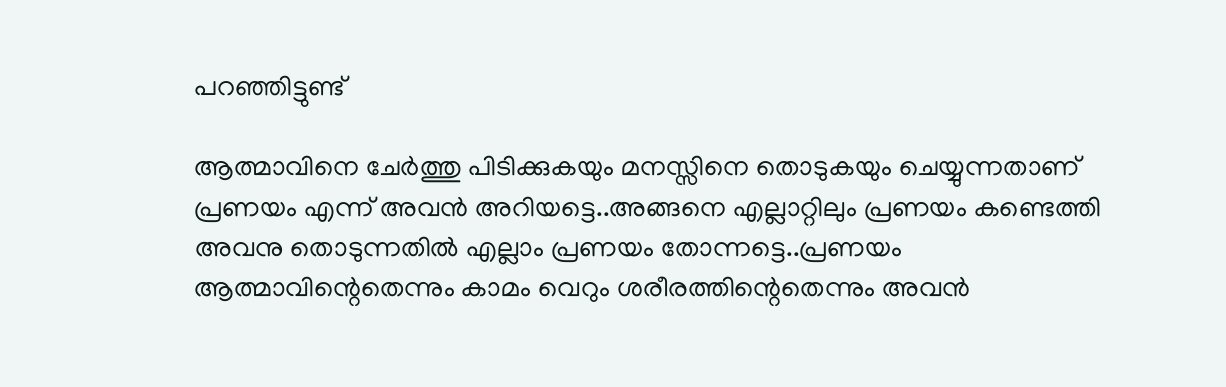പറഞ്ഞിട്ടുണ്ട്

ആത്മാവിനെ ചേർത്തു പിടിക്കുകയും മനസ്സിനെ തൊടുകയും ചെയ്യുന്നതാണ് പ്രണയം എന്ന് അവൻ അറിയട്ടെ..അങ്ങനെ എല്ലാറ്റിലും പ്രണയം കണ്ടെത്തി അവനു തൊടുന്നതിൽ എല്ലാം പ്രണയം തോന്നട്ടെ..പ്രണയം ആത്മാവിന്റെതെന്നും കാമം വെറും ശരീരത്തിന്റെതെന്നും അവൻ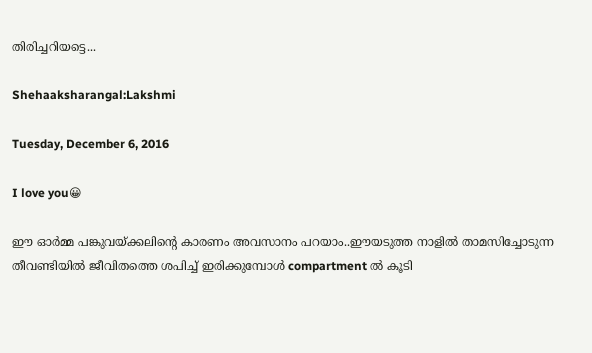തിരിച്ചറിയട്ടെ...

Shehaaksharangal:Lakshmi

Tuesday, December 6, 2016

I love you😀

ഈ ഓർമ്മ പങ്കുവയ്ക്കലിന്റെ കാരണം അവസാനം പറയാം..ഈയടുത്ത നാളിൽ താമസിച്ചോടുന്ന തീവണ്ടിയിൽ ജീവിതത്തെ ശപിച്ച് ഇരിക്കുമ്പോൾ compartment ൽ കൂടി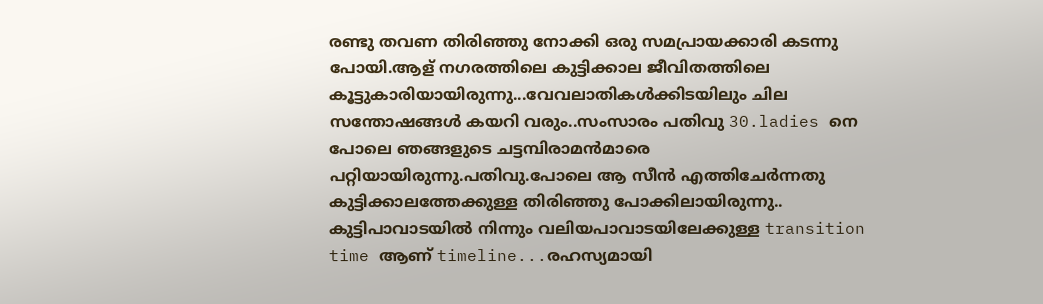രണ്ടു തവണ തിരിഞ്ഞു നോക്കി ഒരു സമപ്രായക്കാരി കടന്നു പോയി.ആള് നഗരത്തിലെ കുട്ടിക്കാല ജീവിതത്തിലെ കൂട്ടുകാരിയായിരുന്നു...വേവലാതികൾക്കിടയിലും ചില സന്തോഷങ്ങൾ കയറി വരും..സംസാരം പതിവു 30.ladies നെ പോലെ ഞങ്ങളുടെ ചട്ടമ്പിരാമൻമാരെ പറ്റിയായിരുന്നു.പതിവു.പോലെ ആ സീൻ എത്തിചേർന്നതു കുട്ടിക്കാലത്തേക്കുള്ള തിരിഞ്ഞു പോക്കിലായിരുന്നു..
കുട്ടിപാവാടയിൽ നിന്നും വലിയപാവാടയിലേക്കുള്ള transition time ആണ് timeline...രഹസ്യമായി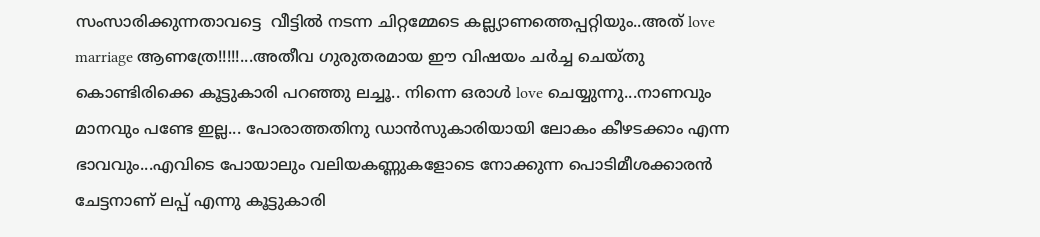സംസാരിക്കുന്നതാവട്ടെ  വീട്ടിൽ നടന്ന ചിറ്റമ്മേടെ കല്ല്യാണത്തെപ്പറ്റിയും..അത് love marriage ആണത്രേ!!!!!...അതീവ ഗുരുതരമായ ഈ വിഷയം ചർച്ച ചെയ്തു കൊണ്ടിരിക്കെ കൂട്ടുകാരി പറഞ്ഞു ലച്ചൂ.. നിന്നെ ഒരാൾ love ചെയ്യുന്നു...നാണവും മാനവും പണ്ടേ ഇല്ല... പോരാത്തതിനു ഡാൻസുകാരിയായി ലോകം കീഴടക്കാം എന്ന ഭാവവും...എവിടെ പോയാലും വലിയകണ്ണുകളോടെ നോക്കുന്ന പൊടിമീശക്കാരൻ ചേട്ടനാണ് ലപ്പ് എന്നു കൂട്ടുകാരി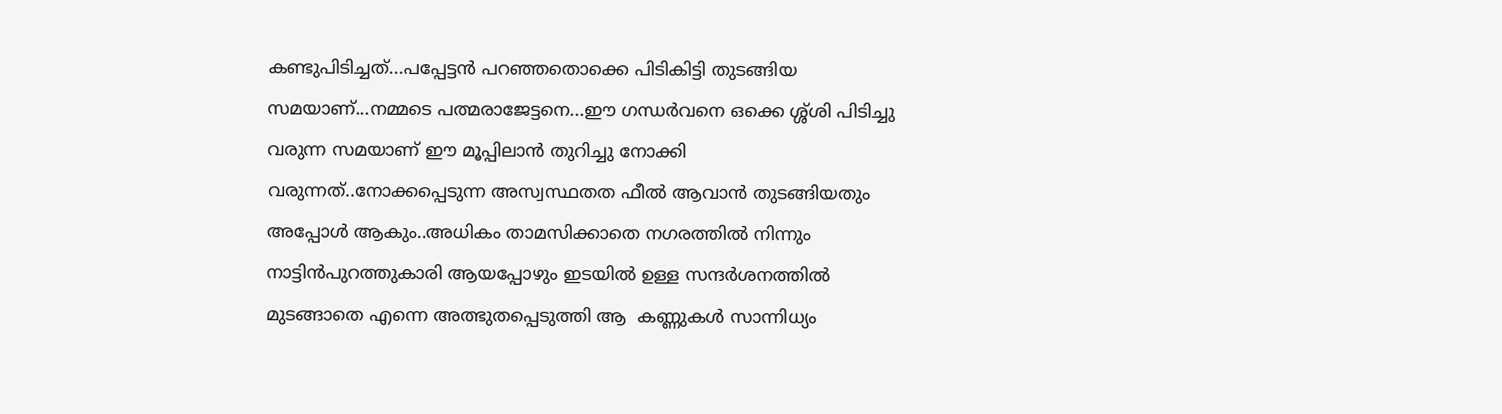കണ്ടുപിടിച്ചത്...പപ്പേട്ടൻ പറഞ്ഞതൊക്കെ പിടികിട്ടി തുടങ്ങിയ സമയാണ്...നമ്മടെ പത്മരാജേട്ടനെ...ഈ ഗന്ധർവനെ ഒക്കെ ശ്ശ്ശി പിടിച്ചു വരുന്ന സമയാണ് ഈ മൂപ്പിലാൻ തുറിച്ചു നോക്കി വരുന്നത്..നോക്കപ്പെടുന്ന അസ്വസ്ഥതത ഫീൽ ആവാൻ തുടങ്ങിയതും അപ്പോൾ ആകും..അധികം താമസിക്കാതെ നഗരത്തിൽ നിന്നും നാട്ടിൻപുറത്തുകാരി ആയപ്പോഴും ഇടയിൽ ഉള്ള സന്ദർശനത്തിൽ മുടങ്ങാതെ എന്നെ അത്ഭുതപ്പെടുത്തി ആ  കണ്ണുകൾ സാന്നിധ്യം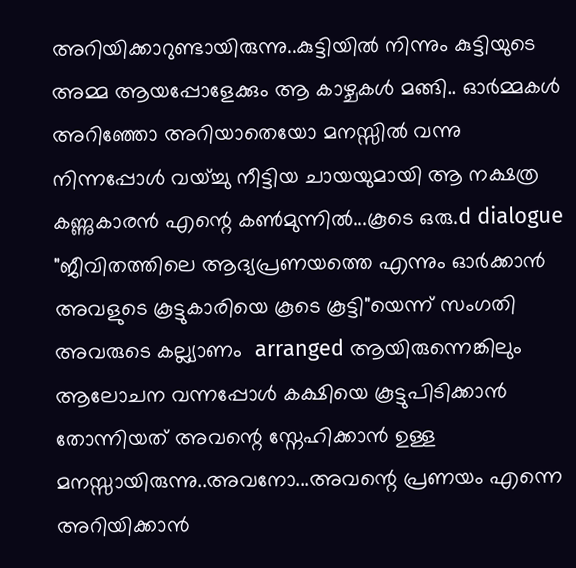അറിയിക്കാറുണ്ടായിരുന്നു..കുട്ടിയിൽ നിന്നും കുട്ടിയുടെ അമ്മ ആയപ്പോളേക്കും ആ കാഴ്ചകൾ മങ്ങി.. ഓർമ്മകൾ അറിഞ്ഞോ അറിയാതെയോ മനസ്സിൽ വന്നു നിന്നപ്പോൾ വയ്ച്ചു നീട്ടിയ ചായയുമായി ആ നക്ഷത്ര കണ്ണുകാരൻ എന്റെ കൺമുന്നിൽ...കൂടെ ഒരു.d dialogue "ജീവിതത്തിലെ ആദ്യപ്രണയത്തെ എന്നും ഓർക്കാൻ അവളുടെ കൂട്ടുകാരിയെ കൂടെ കൂട്ടി"യെന്ന് സംഗതി അവരുടെ കല്ല്യാണം  arranged ആയിരുന്നെങ്കിലും ആലോചന വന്നപ്പോൾ കക്ഷിയെ കൂട്ടുപിടിക്കാൻ തോന്നിയത് അവന്റെ സ്നേഹിക്കാൻ ഉള്ള മനസ്സായിരുന്നു..അവനോ...അവന്റെ പ്രണയം എന്നെ അറിയിക്കാൻ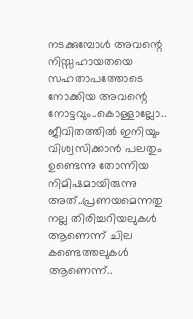നടക്കുമ്പോൾ അവന്റെ നിസ്സഹായതയെ സഹതാപത്തോടെ നോക്കിയ അവന്റെ നോട്ടവും..കൊള്ളാല്ലോ.. ജീവിതത്തിൽ ഇനിയും വിശ്വസിക്കാൻ പലതും ഉണ്ടെന്നു തോന്നിയ നിമിഷമായിരുന്നു അത്..പ്രണയമെന്നതു നല്ല തിരിച്ചറിയലുകൾ ആണെന്ന് ചില കണ്ടെത്തലുകൾ ആണെന്ന്..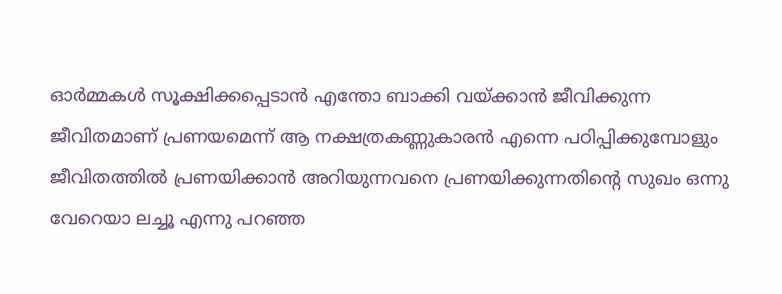ഓർമ്മകൾ സൂക്ഷിക്കപ്പെടാൻ എന്തോ ബാക്കി വയ്ക്കാൻ ജീവിക്കുന്ന ജീവിതമാണ് പ്രണയമെന്ന് ആ നക്ഷത്രകണ്ണുകാരൻ എന്നെ പഠിപ്പിക്കുമ്പോളും  ജീവിതത്തിൽ പ്രണയിക്കാൻ അറിയുന്നവനെ പ്രണയിക്കുന്നതിന്റെ സുഖം ഒന്നു വേറെയാ ലച്ചൂ എന്നു പറഞ്ഞ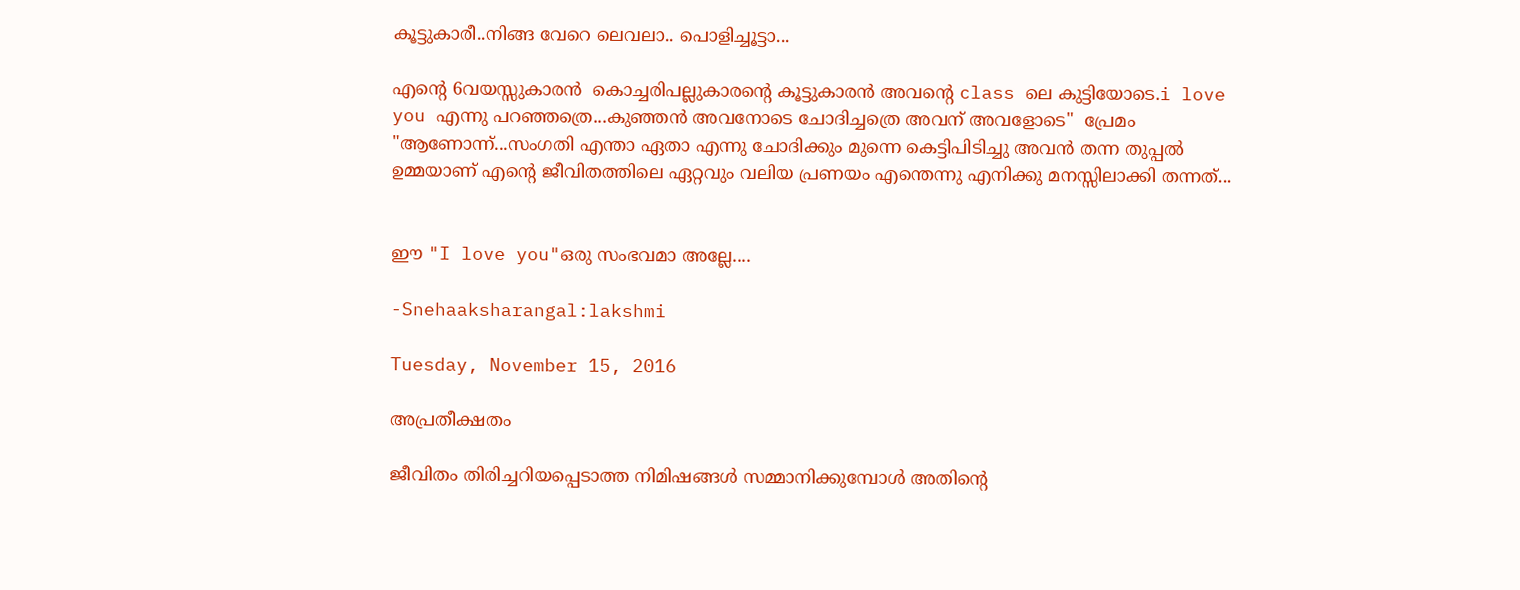കൂട്ടുകാരീ..നിങ്ങ വേറെ ലെവലാ.. പൊളിച്ചൂട്ടാ...

എന്റെ 6വയസ്സുകാരൻ  കൊച്ചരിപല്ലുകാരന്റെ കൂട്ടുകാരൻ അവന്റെ class ലെ കുട്ടിയോടെ.i love you എന്നു പറഞ്ഞത്രെ...കുഞ്ഞൻ അവനോടെ ചോദിച്ചത്രെ അവന് അവളോടെ"  പ്രേമം "ആണോന്ന്...സംഗതി എന്താ ഏതാ എന്നു ചോദിക്കും മുന്നെ കെട്ടിപിടിച്ചു അവൻ തന്ന തുപ്പൽ ഉമ്മയാണ് എന്റെ ജീവിതത്തിലെ ഏറ്റവും വലിയ പ്രണയം എന്തെന്നു എനിക്കു മനസ്സിലാക്കി തന്നത്...


ഈ "I love you"ഒരു സംഭവമാ അല്ലേ....

-Snehaaksharangal:lakshmi

Tuesday, November 15, 2016

അപ്രതീക്ഷതം

ജീവിതം തിരിച്ചറിയപ്പെടാത്ത നിമിഷങ്ങൾ സമ്മാനിക്കുമ്പോൾ അതിന്റെ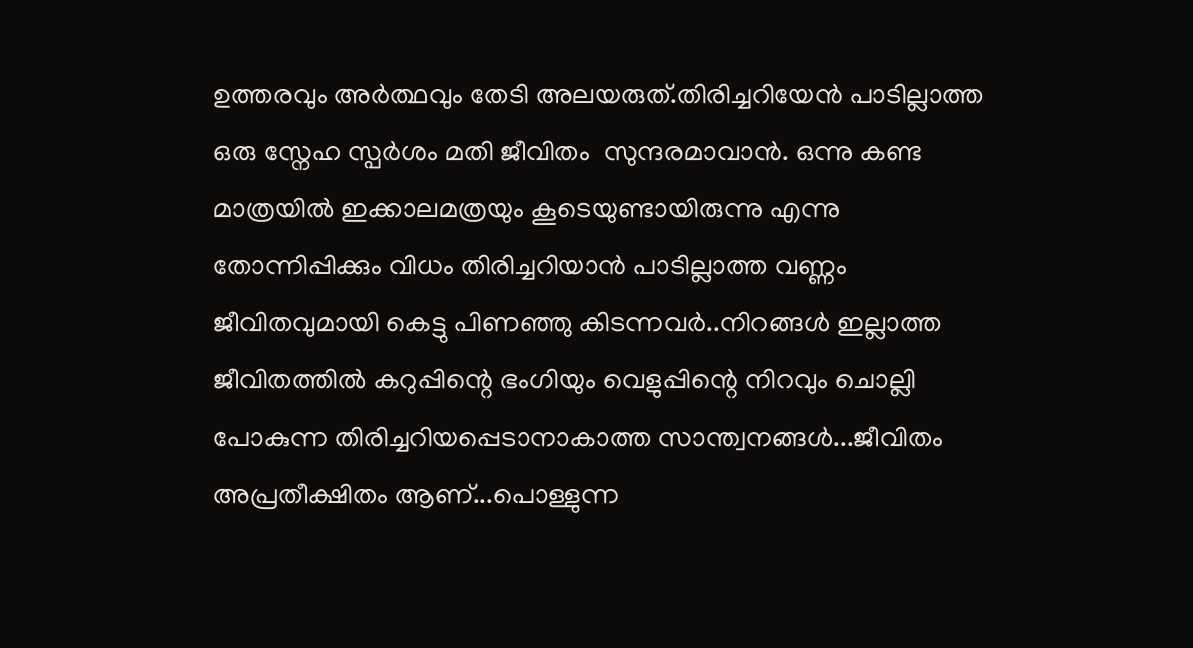ഉത്തരവും അർത്ഥവും തേടി അലയരുത്.തിരിച്ചറിയേൻ പാടില്ലാത്ത ഒരു സ്നേഹ സ്പർശം മതി ജീവിതം  സുന്ദരമാവാൻ. ഒന്നു കണ്ട മാത്രയിൽ ഇക്കാലമത്രയും കൂടെയുണ്ടായിരുന്നു എന്നു തോന്നിപ്പിക്കും വിധം തിരിച്ചറിയാൻ പാടില്ലാത്ത വണ്ണം ജീവിതവുമായി കെട്ടു പിണഞ്ഞു കിടന്നവർ..നിറങ്ങൾ ഇല്ലാത്ത ജീവിതത്തിൽ കറുപ്പിന്റെ ഭംഗിയും വെളുപ്പിന്റെ നിറവും ചൊല്ലി പോകുന്ന തിരിച്ചറിയപ്പെടാനാകാത്ത സാന്ത്വനങ്ങൾ...ജീവിതം അപ്രതീക്ഷിതം ആണ്...പൊള്ളുന്ന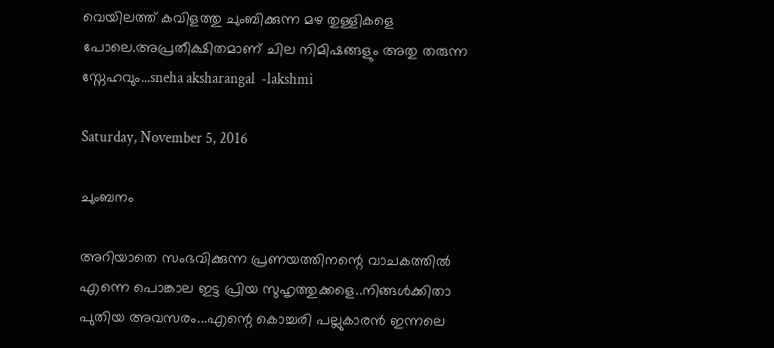വെയിലത്ത് കവിളത്തു ചുംബിക്കുന്ന മഴ തുള്ളികളെ പോലെ.അപ്രതീക്ഷിതമാണ് ചില നിമിഷങ്ങളും അതു തരുന്ന സ്നേഹവും...sneha aksharangal  -lakshmi

Saturday, November 5, 2016

ചുംബനം

അറിയാതെ സംഭവിക്കുന്ന പ്രണയത്തിനന്റെ വാചകത്തിൽ എന്നെ പൊങ്കാല ഇട്ട പ്രിയ സുഹൃത്തുക്കളെ..നിങ്ങൾക്കിതാ പുതിയ അവസരം...എന്റെ കൊച്ചരി പല്ലുകാരൻ ഇന്നലെ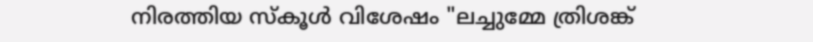നിരത്തിയ സ്കൂൾ വിശേഷം "ലച്ചുമ്മേ ത്രിശങ്ക്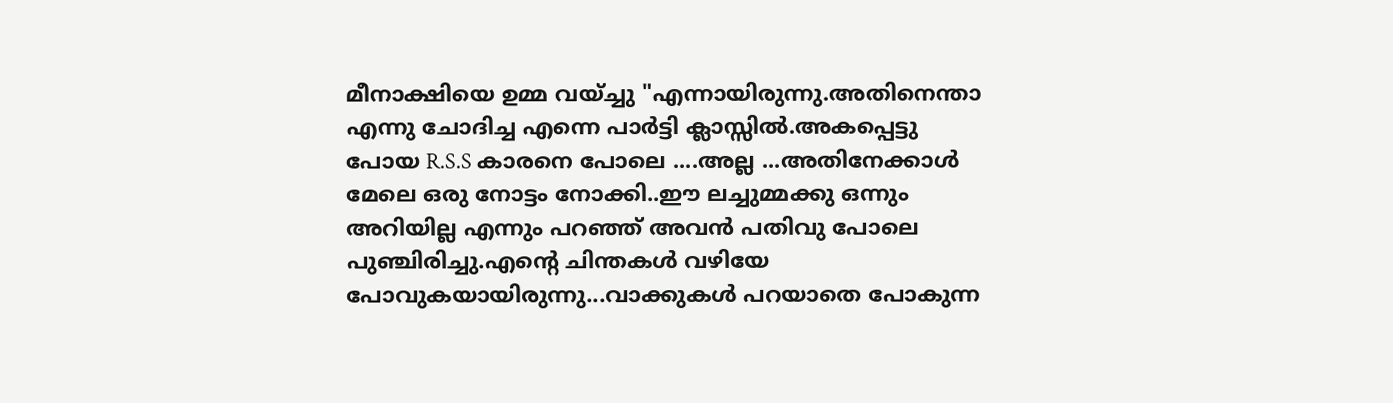മീനാക്ഷിയെ ഉമ്മ വയ്ച്ചു "എന്നായിരുന്നു.അതിനെന്താ എന്നു ചോദിച്ച എന്നെ പാർട്ടി ക്ലാസ്സിൽ.അകപ്പെട്ടു പോയ R.S.S കാരനെ പോലെ ....അല്ല ...അതിനേക്കാൾ മേലെ ഒരു നോട്ടം നോക്കി..ഈ ലച്ചുമ്മക്കു ഒന്നും അറിയില്ല എന്നും പറഞ്ഞ് അവൻ പതിവു പോലെ പുഞ്ചിരിച്ചു.എന്റെ ചിന്തകൾ വഴിയേ പോവുകയായിരുന്നു...വാക്കുകൾ പറയാതെ പോകുന്ന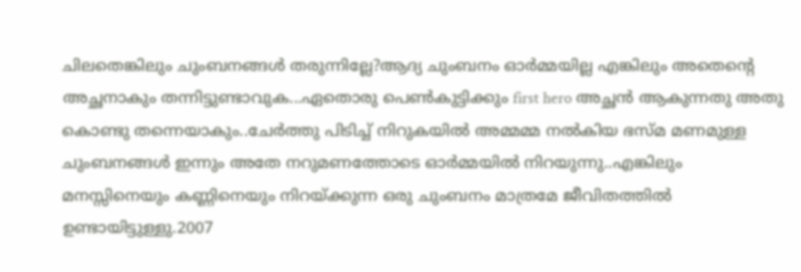ചിലതെങ്കിലും ചുംബനങ്ങൾ തരുന്നില്ലേ?ആദ്യ ചുംബനം ഓർമ്മയില്ല എങ്കിലും അതെന്റെ അച്ഛനാകും തന്നിട്ടുണ്ടാവുക...ഏതൊരു പെൺകുട്ടിക്കും first hero അച്ഛൻ ആകുന്നതു അതു കൊണ്ടു തന്നെയാകും..ചേർത്തു പിടിച്ച് നിറുകയിൽ അമ്മമ്മ നൽകിയ ഭസ്മ മണമുള്ള ചുംബനങ്ങൾ ഇന്നും അതേ നറുമണത്തോടെ ഓർമ്മയിൽ നിറയുന്നു..എങ്കിലും മനസ്സിനെയും കണ്ണിനെയും നിറയ്ക്കുന്ന ഒരു ചുംബനം മാത്രമേ ജീവിതത്തിൽ ഉണ്ടായിട്ടുള്ളു.2007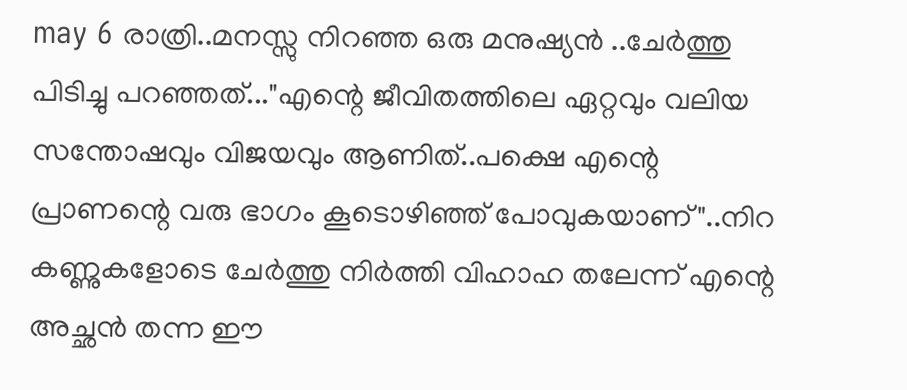may 6 രാത്രി..മനസ്സു നിറഞ്ഞ ഒരു മനുഷ്യൻ ..ചേർത്തു പിടിച്ചു പറഞ്ഞത്..."എന്റെ ജീവിതത്തിലെ ഏറ്റവും വലിയ സന്തോഷവും വിജയവും ആണിത്..പക്ഷെ എന്റെ പ്രാണന്റെ വരു ഭാഗം കൂടൊഴിഞ്ഞ് പോവുകയാണ്"..നിറ കണ്ണുകളോടെ ചേർത്തു നിർത്തി വിഹാഹ തലേന്ന് എന്റെ അച്ഛൻ തന്ന ഈ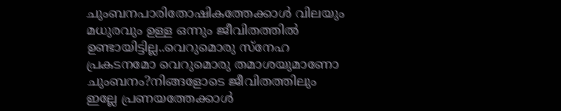ചുംബനപാരിതോഷികത്തേക്കാൾ വിലയും മധുരവും ഉള്ള ഒന്നും ജീവിതത്തിൽ ഉണ്ടായിട്ടില്ല..വെറുമൊരു സ്നേഹ പ്രകടനമോ വെറുമൊരു തമാശയുമാണോ ചുംബനം?നിങ്ങളോടെ ജീവിതത്തിലും ഇല്ലേ പ്രണയത്തേക്കാൾ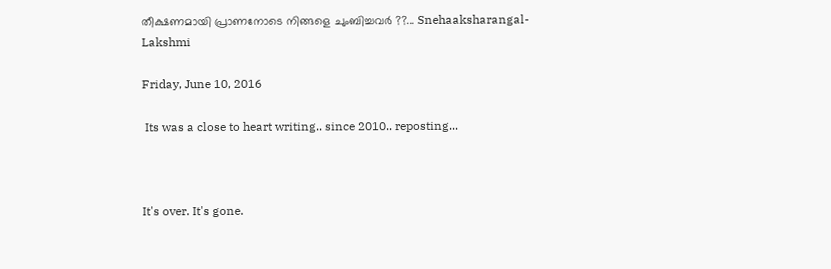തീക്ഷണമായി പ്രാണനോടെ നിങ്ങളെ ചുംബിച്ചവർ ??... Snehaaksharangal-Lakshmi

Friday, June 10, 2016

 Its was a close to heart writing.. since 2010.. reposting...



It's over. It's gone.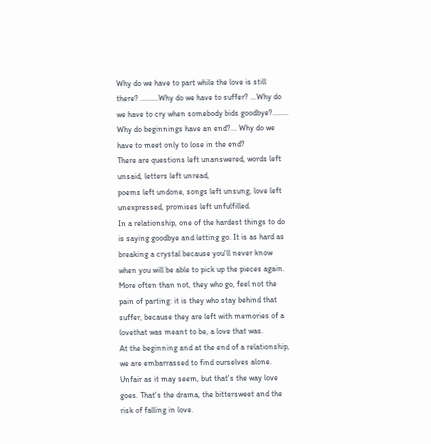Why do we have to part while the love is still there? .........Why do we have to suffer? ...Why do we have to cry when somebody bids goodbye?........ Why do beginnings have an end?... Why do we have to meet only to lose in the end?
There are questions left unanswered, words left unsaid, letters left unread,
poems left undone, songs left unsung, love left unexpressed, promises left unfulfilled.
In a relationship, one of the hardest things to do is saying goodbye and letting go. It is as hard as breaking a crystal because you'll never know when you will be able to pick up the pieces again. More often than not, they who go, feel not the pain of parting: it is they who stay behind that suffer, because they are left with memories of a lovethat was meant to be, a love that was.
At the beginning and at the end of a relationship, we are embarrassed to find ourselves alone. Unfair as it may seem, but that's the way love goes. That's the drama, the bittersweet and the risk of falling in love.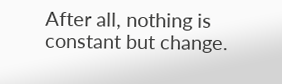After all, nothing is constant but change.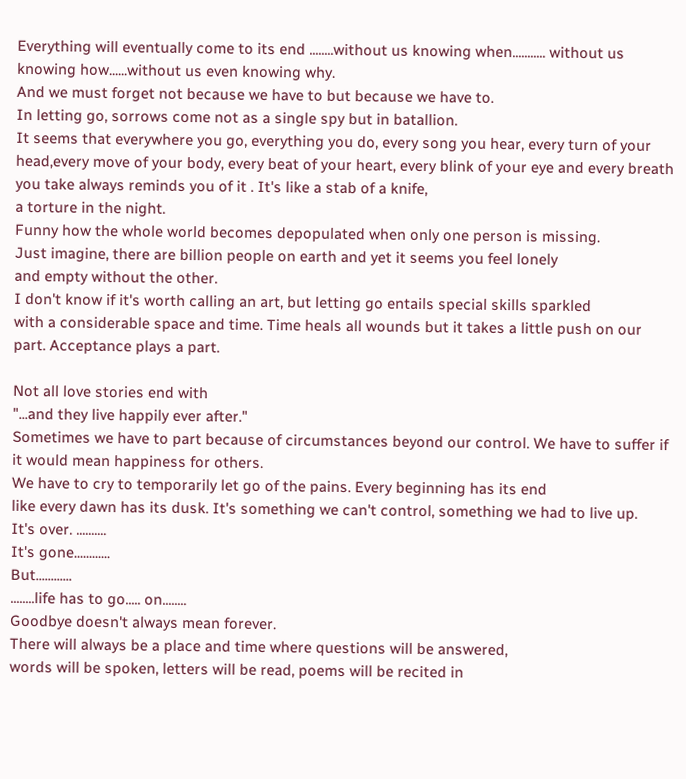Everything will eventually come to its end ........without us knowing when........... without us knowing how......without us even knowing why.
And we must forget not because we have to but because we have to.
In letting go, sorrows come not as a single spy but in batallion.
It seems that everywhere you go, everything you do, every song you hear, every turn of your head,every move of your body, every beat of your heart, every blink of your eye and every breath you take always reminds you of it . It's like a stab of a knife,
a torture in the night.
Funny how the whole world becomes depopulated when only one person is missing.
Just imagine, there are billion people on earth and yet it seems you feel lonely
and empty without the other.
I don't know if it's worth calling an art, but letting go entails special skills sparkled
with a considerable space and time. Time heals all wounds but it takes a little push on our part. Acceptance plays a part.

Not all love stories end with
"...and they live happily ever after."
Sometimes we have to part because of circumstances beyond our control. We have to suffer if it would mean happiness for others.
We have to cry to temporarily let go of the pains. Every beginning has its end
like every dawn has its dusk. It's something we can't control, something we had to live up.
It's over. ..........
It's gone............
But............
........life has to go..... on........
Goodbye doesn't always mean forever.
There will always be a place and time where questions will be answered,
words will be spoken, letters will be read, poems will be recited in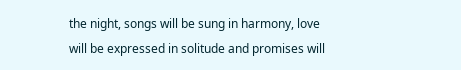the night, songs will be sung in harmony, love will be expressed in solitude and promises will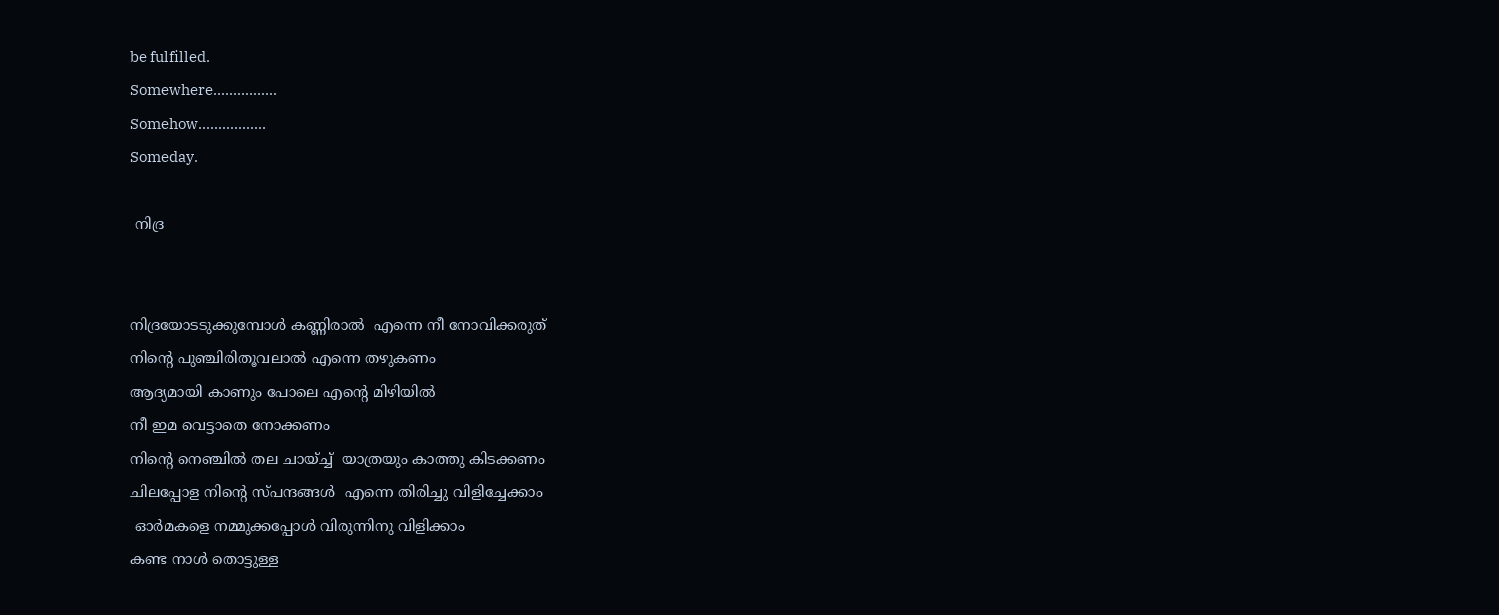be fulfilled.
Somewhere................
Somehow.................
Someday.

 നിദ്ര


നിദ്രയോടടുക്കുമ്പോൾ കണ്ണിരാൽ  എന്നെ നീ നോവിക്കരുത്
നിന്റെ പുഞ്ചിരിതൂവലാൽ എന്നെ തഴുകണം
ആദ്യമായി കാണും പോലെ എന്റെ മിഴിയിൽ
നീ ഇമ വെട്ടാതെ നോക്കണം
നിന്റെ നെഞ്ചിൽ തല ചായ്ച്ച്‌  യാത്രയും കാത്തു കിടക്കണം
ചിലപ്പോള നിന്റെ സ്പന്ദങ്ങൾ  എന്നെ തിരിച്ചു വിളിച്ചേക്കാം
 ഓർമകളെ നമ്മുക്കപ്പോൾ വിരുന്നിനു വിളിക്കാം
കണ്ട നാൾ തൊട്ടുള്ള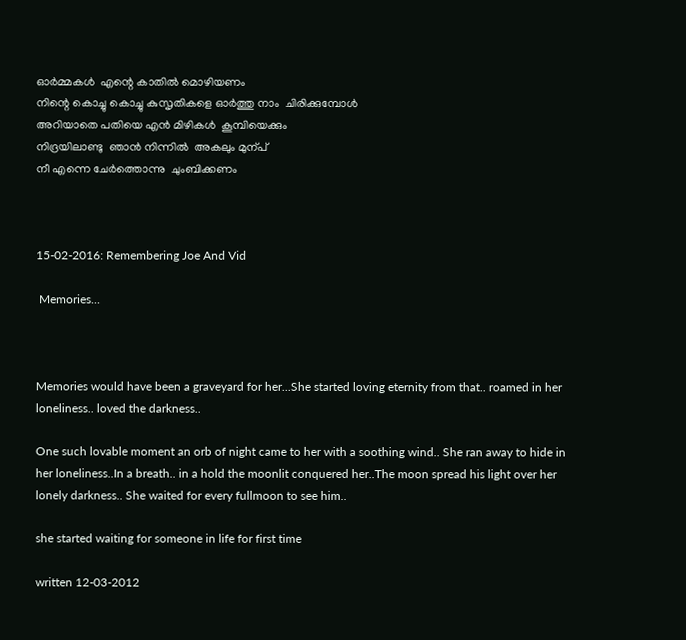ഓർമ്മകൾ  എന്റെ കാതിൽ മൊഴിയണം
നിന്റെ കൊച്ചു കൊച്ചു കുസൃതികളെ ഓർത്തു നാം  ചിരിക്കുമ്പോൾ
അറിയാതെ പതിയെ എൻ മിഴികൾ  കൂമ്പിയെക്കും
നിദ്രയിലാണ്ടു  ഞാൻ നിന്നിൽ  അകലും മുന്പ്
നീ എന്നെ ചേർത്തൊന്നു  ചുംബിക്കണം



15-02-2016: Remembering Joe And Vid

 Memories...



Memories would have been a graveyard for her...She started loving eternity from that.. roamed in her loneliness.. loved the darkness..

One such lovable moment an orb of night came to her with a soothing wind.. She ran away to hide in her loneliness..In a breath.. in a hold the moonlit conquered her..The moon spread his light over her lonely darkness.. She waited for every fullmoon to see him..

she started waiting for someone in life for first time

written 12-03-2012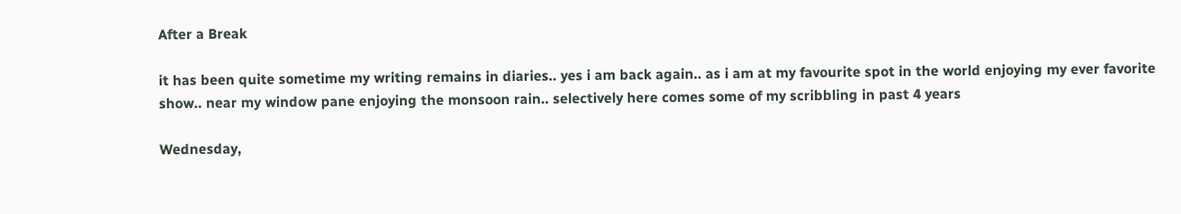After a Break

it has been quite sometime my writing remains in diaries.. yes i am back again.. as i am at my favourite spot in the world enjoying my ever favorite show.. near my window pane enjoying the monsoon rain.. selectively here comes some of my scribbling in past 4 years

Wednesday,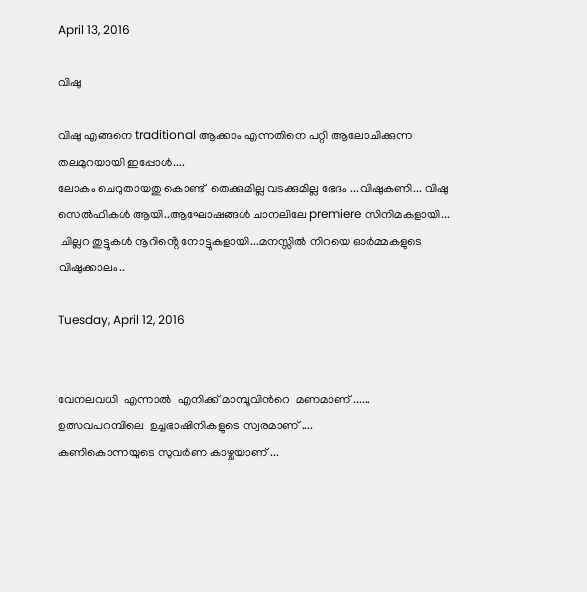April 13, 2016

വിഷു

വിഷു എങ്ങനെ traditional ആക്കാം എന്നതിനെ പറ്റി ആലോചിക്കുന്ന തലമുറയായി ഇപ്പോൾ....
ലോകം ചെറുതായതു കൊണ്ട്  തെക്കുമില്ല വടക്കുമില്ല ഭേദം ...വിഷുകണി... വിഷു സെൽഫികൾ ആയി..ആഘോഷങ്ങൾ ചാനലിലേ premiere സിനിമകളായി...
 ചില്ലറ തുട്ടുകൾ നൂറിൻ്റെ നോട്ടുകളായി...മനസ്സിൽ നിറയെ ഓർമ്മകളുടെ വിഷുക്കാലം..

Tuesday, April 12, 2016


വേനലവധി  എന്നാൽ  എനിക്ക് മാമ്പൂവിൻറെ  മണമാണ്‌ ......
ഉത്സവപറമ്പിലെ  ഉച്ചഭാഷിനികളുടെ സ്വരമാണ് ....
കണികൊന്നയുടെ സുവർണ കാഴ്ചയാണ് ...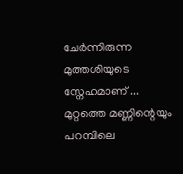ചേർന്നിരുന്ന മുത്തശിയുടെ  സ്നേഹമാണ് ...
മുറ്റത്തെ മണ്ണിന്റെയും പറമ്പിലെ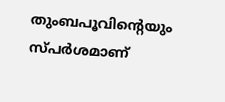തുംബപൂവിന്റെയും സ്പർശമാണ്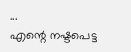...
എന്റെ നഷ്ടപെട്ട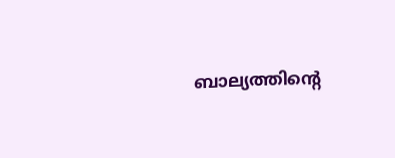ബാല്യത്തിന്റെ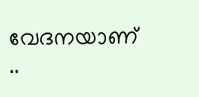വേദനയാണ് ..